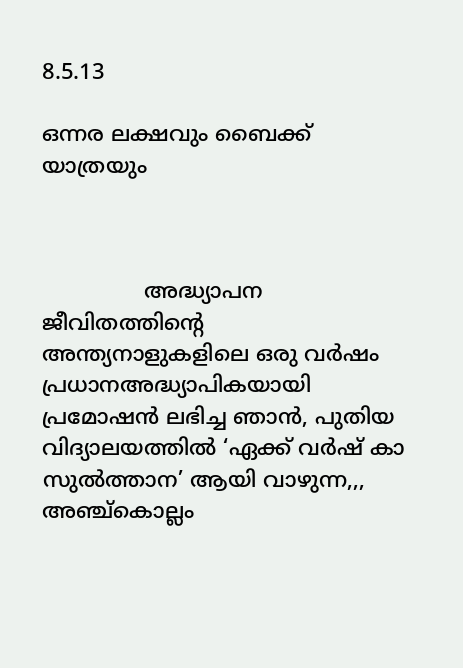8.5.13

ഒന്നര ലക്ഷവും ബൈക്ക് യാത്രയും



               അദ്ധ്യാപന ജീവിതത്തിന്റെ അന്ത്യനാളുകളിലെ ഒരു വർഷം പ്രധാന‌അദ്ധ്യാപികയായി പ്രമോഷൻ ലഭിച്ച ഞാൻ, പുതിയ വിദ്യാലയത്തിൽ ‘ഏക്ക് വർഷ് കാ സുൽത്താന’ ആയി വാഴുന്ന,,, അഞ്ച്‌കൊല്ലം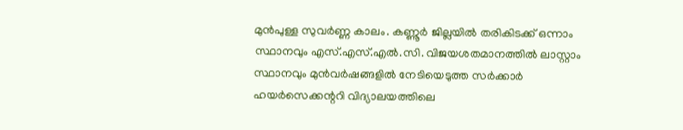മുൻപുള്ള സുവർണ്ണ കാലം. കണ്ണൂർ ജില്ലയിൽ തരികിടക്ക് ഒന്നാം സ്ഥാനവും എസ്.എസ്.എൽ.സി. വിജയശതമാനത്തിൽ ലാസ്റ്റാം സ്ഥാനവും മുൻ‌വർഷങ്ങളിൽ നേടിയെടുത്ത സർക്കാർ ഹയർസെക്കന്ററി വിദ്യാലയത്തിലെ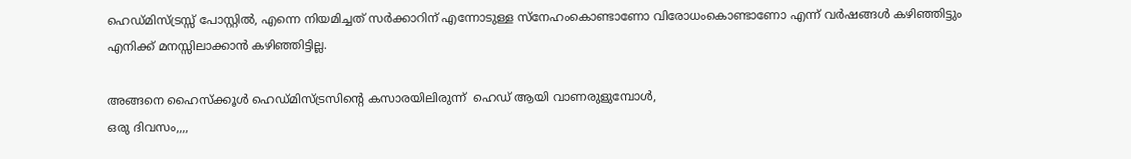ഹെഡ്‌മിസ്ട്രസ്സ് പോസ്റ്റിൽ, എന്നെ നിയമിച്ചത് സർക്കാറിന് എന്നോടുള്ള സ്നേഹംകൊണ്ടാണോ വിരോധംകൊണ്ടാണോ എന്ന് വർഷങ്ങൾ കഴിഞ്ഞിട്ടും എനിക്ക് മനസ്സിലാക്കാൻ കഴിഞ്ഞിട്ടില്ല.

അങ്ങനെ ഹൈ‌സ്ക്കൂൾ ഹെഡ്‌മിസ്ട്രസിന്റെ കസാരയിലിരുന്ന്  ഹെഡ് ആയി വാണരുളുമ്പോൾ,
ഒരു ദിവസം,,,,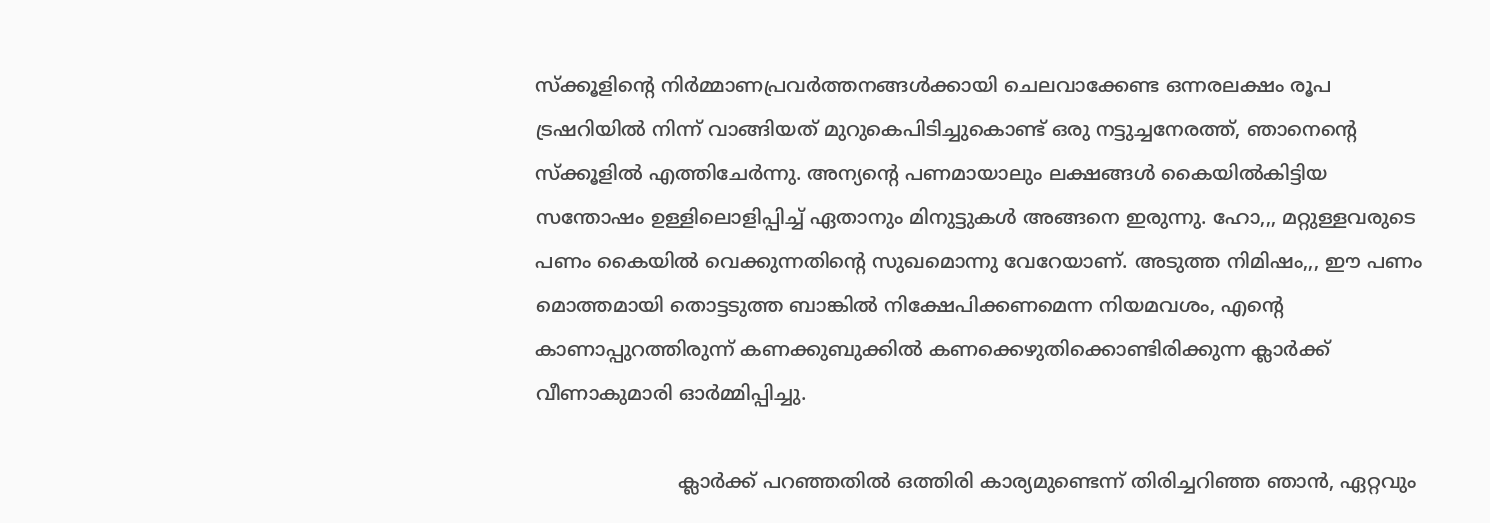സ്ക്കൂളിന്റെ നിർമ്മാണപ്രവർത്തനങ്ങൾക്കായി ചെലവാക്കേണ്ട ഒന്നരലക്ഷം രൂപ ട്രഷറിയിൽ നിന്ന് വാങ്ങിയത് മുറുകെപിടിച്ചുകൊണ്ട് ഒരു നട്ടുച്ചനേരത്ത്, ഞാനെന്റെ സ്ക്കൂളിൽ എത്തിചേർന്നു. അന്യന്റെ പണമായാലും ലക്ഷങ്ങൾ കൈയിൽകിട്ടിയ സന്തോഷം ഉള്ളിലൊളിപ്പിച്ച് ഏതാനും മിനുട്ടുകൾ അങ്ങനെ ഇരുന്നു. ഹോ,,, മറ്റുള്ളവരുടെ പണം കൈയിൽ വെക്കുന്നതിന്റെ സുഖമൊന്നു വേറേയാണ്. അടുത്ത നിമിഷം,,, ഈ പണം മൊത്തമായി തൊട്ടടുത്ത ബാങ്കിൽ നിക്ഷേപിക്കണമെന്ന നിയമവശം, എന്റെ കാണാപ്പുറത്തിരുന്ന് കണക്കുബുക്കിൽ കണക്കെഴുതിക്കൊണ്ടിരിക്കുന്ന ക്ലാർക്ക് വീണാകുമാരി ഓർമ്മിപ്പിച്ചു.

                       ക്ലാർക്ക് പറഞ്ഞതിൽ ഒത്തിരി കാര്യമുണ്ടെന്ന് തിരിച്ചറിഞ്ഞ ഞാൻ, ഏറ്റവും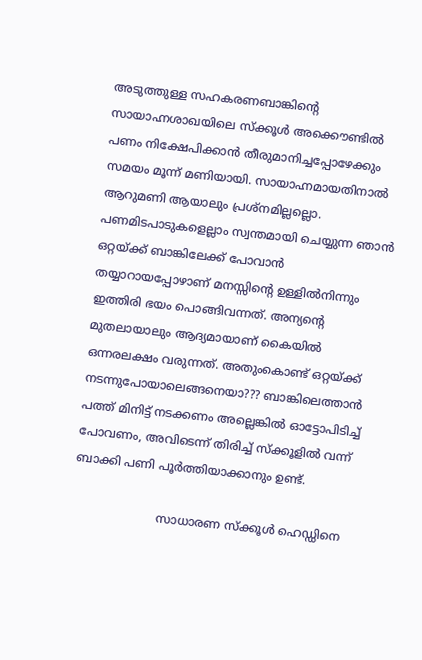അടുത്തുള്ള സഹകരണബാങ്കിന്റെ സായാഹ്നശാഖയിലെ സ്ക്കൂൾ അക്കൌണ്ടിൽ പണം നിക്ഷേപിക്കാൻ തീരുമാനിച്ചപ്പോഴേക്കും സമയം മൂന്ന് മണിയായി. സായാഹ്നമായതിനാൽ ആറുമണി ആയാലും പ്രശ്നമില്ലല്ലൊ. പണമിടപാടുകളെല്ലാം സ്വന്തമായി ചെയ്യുന്ന ഞാൻ ഒറ്റയ്ക്ക് ബാങ്കിലേക്ക് പോവാൻ തയ്യാറായപ്പോഴാണ് മനസ്സിന്റെ ഉള്ളിൽനിന്നും ഇത്തിരി ഭയം പൊങ്ങിവന്നത്. അന്യന്റെ മുതലായാലും ആദ്യമായാണ് കൈയിൽ ഒന്നരലക്ഷം വരുന്നത്. അതുംകൊണ്ട് ഒറ്റയ്ക്ക് നടന്നുപോയാലെങ്ങനെയാ??? ബാങ്കിലെത്താൻ പത്ത് മിനിട്ട് നടക്കണം അല്ലെങ്കിൽ ഓട്ടോപിടിച്ച് പോവണം, അവിടെന്ന് തിരിച്ച് സ്ക്കൂളിൽ വന്ന് ബാക്കി പണി പൂർത്തിയാക്കാനും ഉണ്ട്.

                       സാധാരണ സ്ക്കൂൾ ഹെഡ്ഡിനെ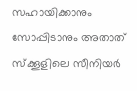സഹായിക്കാനും സോപ്പിടാനും അതാത് സ്ക്കൂളിലെ സീനിയർ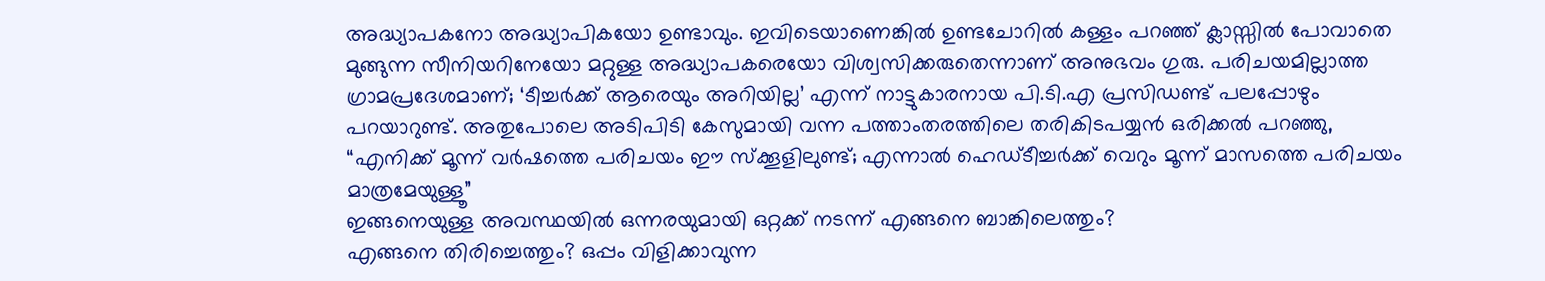അദ്ധ്യാപകനോ അദ്ധ്യാപികയോ ഉണ്ടാവും. ഇവിടെയാണെങ്കിൽ ഉണ്ടചോറിൽ കള്ളം പറഞ്ഞ് ക്ലാസ്സിൽ പോവാതെ മുങ്ങുന്ന സീനിയറിനേയോ മറ്റുള്ള അദ്ധ്യാപകരെയോ വിശ്വസിക്കരുതെന്നാണ് അനുഭവം ഗുരു. പരിചയമില്ലാത്ത ഗ്രാമപ്രദേശമാണ്; ‘ടീച്ചർക്ക് ആരെയും അറിയില്ല’ എന്ന് നാട്ടുകാരനായ പി.ടി.എ പ്രസിഡണ്ട് പലപ്പോഴും  പറയാറുണ്ട്. അതുപോലെ അടിപിടി കേസുമായി വന്ന പത്താം‌തരത്തിലെ തരികിടപയ്യൻ ഒരിക്കൽ പറഞ്ഞു,
“എനിക്ക് മൂന്ന് വർഷത്തെ പരിചയം ഈ സ്ക്കൂളിലുണ്ട്; എന്നാൽ ഹെഡ്‌ടീച്ചർക്ക് വെറും മൂന്ന് മാസത്തെ പരിചയം മാത്രമേയുള്ളൂ”
ഇങ്ങനെയുള്ള അവസ്ഥയിൽ ഒന്നരയുമായി ഒറ്റക്ക് നടന്ന് എങ്ങനെ ബാങ്കിലെത്തും?
എങ്ങനെ തിരിച്ചെത്തും? ഒപ്പം വിളിക്കാവുന്ന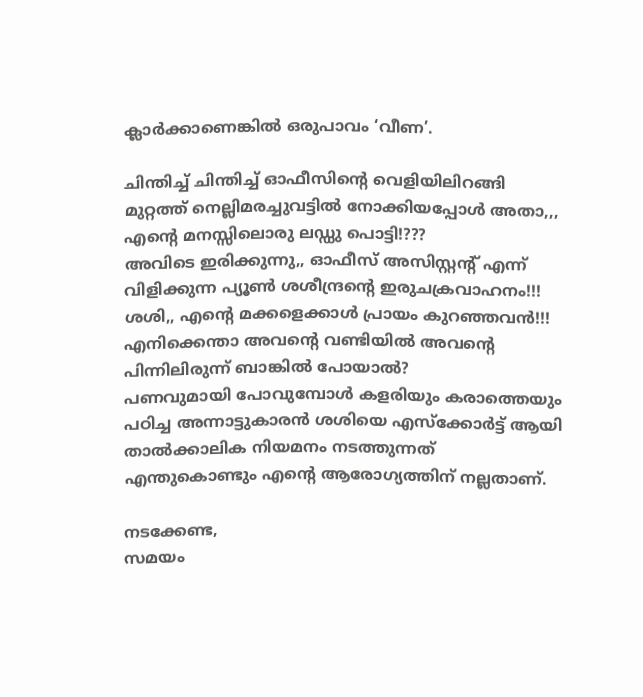ക്ലാർക്കാണെങ്കിൽ ഒരുപാവം ‘വീണ’.

ചിന്തിച്ച് ചിന്തിച്ച് ഓഫീസിന്റെ വെളിയിലിറങ്ങി മുറ്റത്ത് നെല്ലിമരച്ചുവട്ടിൽ നോക്കിയപ്പോൾ അതാ,,,
എന്റെ മനസ്സിലൊരു ലഡ്ഡു പൊട്ടി!???
അവിടെ ഇരിക്കുന്നു,, ഓഫീസ് അസിസ്റ്റന്റ് എന്ന് വിളിക്കുന്ന പ്യൂൺ ശശീന്ദ്രന്റെ ഇരുചക്രവാഹനം!!!
ശശി,, എന്റെ മക്കളെക്കാൾ പ്രായം കുറഞ്ഞവൻ!!!
എനിക്കെന്താ അവന്റെ വണ്ടിയിൽ അവന്റെ പിന്നിലിരുന്ന് ബാങ്കിൽ പോയാൽ?
പണവുമായി പോവുമ്പോൾ കളരിയും കരാത്തെയും പഠിച്ച അന്നാട്ടുകാരൻ ശശിയെ എസ്ക്കോർട്ട് ആയി താൽക്കാലിക നിയമനം നടത്തുന്നത് എന്തുകൊണ്ടും എന്റെ ആരോഗ്യത്തിന് നല്ലതാണ്.

നടക്കേണ്ട,
സമയം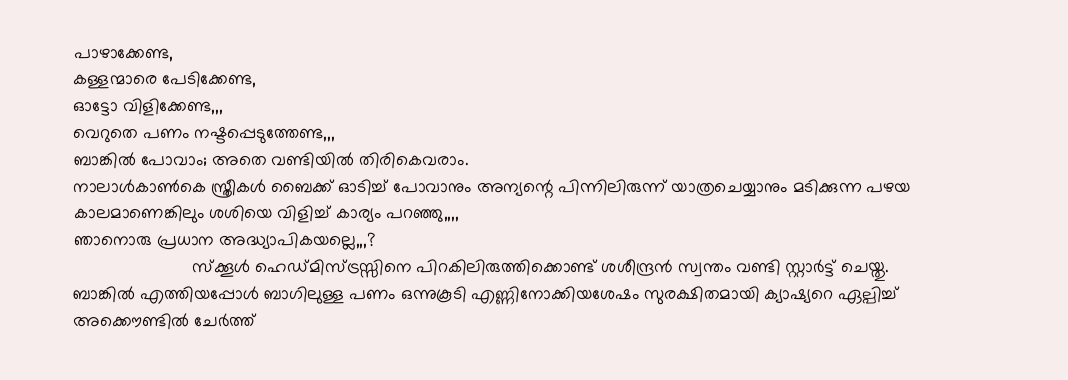പാഴാക്കേണ്ട,
കള്ളന്മാരെ പേടിക്കേണ്ട,
ഓട്ടോ വിളിക്കേണ്ട,,,
വെറുതെ പണം നഷ്ടപ്പെടുത്തേണ്ട,,,
ബാങ്കിൽ പോവാം; അതെ വണ്ടിയിൽ തിരികെവരാം.
നാലാൾ‌കാൺകെ സ്ത്രീകൾ ബൈക്ക് ഓടിച്ച് പോവാനും അന്യന്റെ പിന്നിലിരുന്ന് യാത്രചെയ്യാനും മടിക്കുന്ന പഴയ കാലമാണെങ്കിലും ശശിയെ വിളിച്ച് കാര്യം പറഞ്ഞു,,,,
ഞാനൊരു പ്രധാന‌ അദ്ധ്യാപികയല്ലെ,,,?
                        സ്ക്കൂൾ ഹെഡ്‌മിസ്ട്രസ്സിനെ പിറകിലിരുത്തിക്കൊണ്ട് ശശീന്ദ്രൻ സ്വന്തം വണ്ടി സ്റ്റാർട്ട് ചെയ്തു. ബാങ്കിൽ എത്തിയപ്പോൾ ബാഗിലുള്ള പണം ഒന്നുകൂടി എണ്ണിനോക്കിയശേഷം സുരക്ഷിതമായി ക്യാഷ്യറെ ഏല്പിച്ച് അക്കൌണ്ടിൽ ചേർത്ത്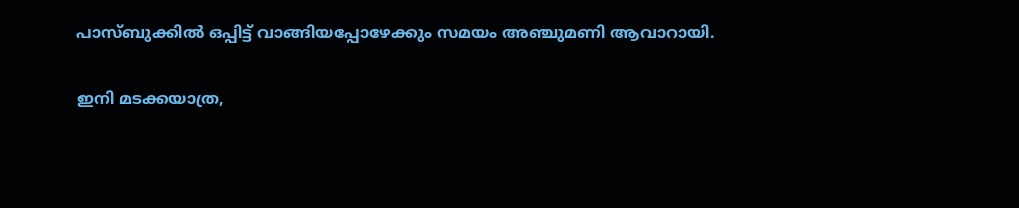പാസ്ബുക്കിൽ ഒപ്പിട്ട് വാങ്ങിയപ്പോഴേക്കും സമയം അഞ്ചുമണി ആവാറായി.

ഇനി മടക്കയാത്ര,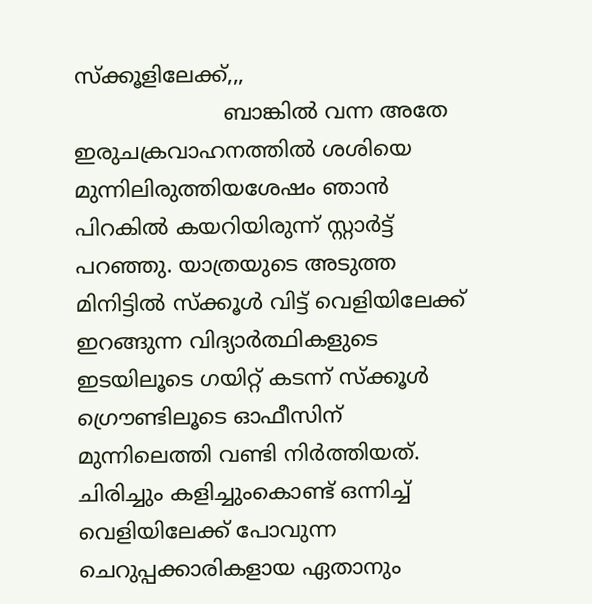സ്ക്കൂളിലേക്ക്,,,
                      ബാങ്കിൽ വന്ന അതേ ഇരുചക്രവാഹനത്തിൽ ശശിയെ മുന്നിലിരുത്തിയശേഷം ഞാൻ പിറകിൽ കയറിയിരുന്ന് സ്റ്റാർട്ട് പറഞ്ഞു. യാത്രയുടെ അടുത്ത മിനിട്ടിൽ സ്ക്കൂൾ വിട്ട് വെളിയിലേക്ക് ഇറങ്ങുന്ന വിദ്യാർത്ഥികളുടെ ഇടയിലൂടെ ഗയിറ്റ് കടന്ന് സ്ക്കൂൾ ഗ്രൌണ്ടിലൂടെ ഓഫീസിന് മുന്നിലെത്തി വണ്ടി നിർത്തിയത്. ചിരിച്ചും കളിച്ചുംകൊണ്ട് ഒന്നിച്ച് വെളിയിലേക്ക് പോവുന്ന ചെറുപ്പക്കാരികളായ ഏതാനും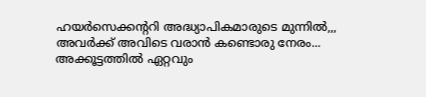ഹയർ‌സെക്കന്ററി അദ്ധ്യാപികമാരുടെ മുന്നിൽ,,,
അവർക്ക് അവിടെ വരാൻ കണ്ടൊരു നേരം...
അക്കൂട്ടത്തിൽ ഏറ്റവും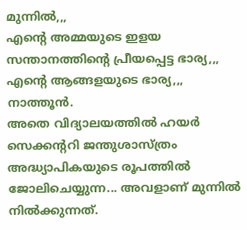മുന്നിൽ,,,
എന്റെ അമ്മയുടെ ഇളയ സന്താനത്തിന്റെ പ്രീയപ്പെട്ട ഭാര്യ,,,
എന്റെ ആങ്ങളയുടെ ഭാര്യ,,, നാത്തൂൻ.
അതെ വിദ്യാലയത്തിൽ ഹയർ സെക്കന്ററി ജന്തുശാസ്ത്രം അദ്ധ്യാപികയുടെ രൂപത്തിൽ ജോലിചെയ്യുന്ന... അവളാണ് മുന്നിൽ നിൽക്കുന്നത്.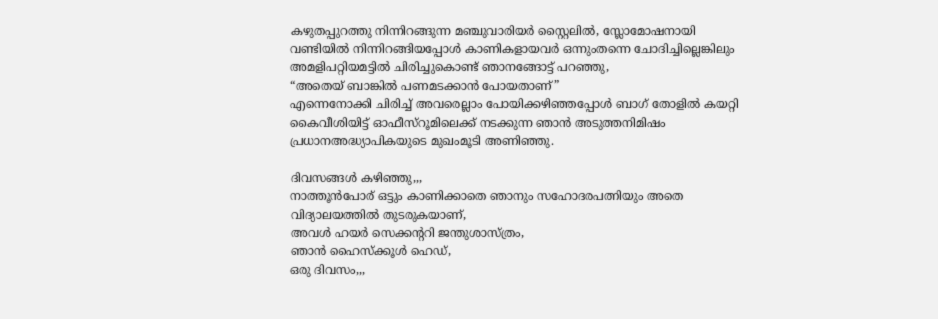കഴുതപ്പുറത്തു നിന്നിറങ്ങുന്ന മഞ്ചുവാരിയർ സ്റ്റൈലിൽ, സ്ലോമോഷനായി വണ്ടിയിൽ നിന്നിറങ്ങിയപ്പോൾ കാണികളായവർ ഒന്നുംതന്നെ ചോദിച്ചില്ലെങ്കിലും അമളിപറ്റിയമട്ടിൽ ചിരിച്ചുകൊണ്ട് ഞാനങ്ങോട്ട് പറഞ്ഞു,
“അതെയ് ബാങ്കിൽ പണമടക്കാൻ പോയതാണ്”
എന്നെനോക്കി ചിരിച്ച് അവരെല്ലാം പോയിക്കഴിഞ്ഞപ്പോൾ ബാഗ് തോളിൽ കയറ്റി കൈവീശിയിട്ട് ഓഫീസ്‌റൂമിലെക്ക് നടക്കുന്ന ഞാൻ അടുത്തനിമിഷം പ്രധാന‌അദ്ധ്യാപികയുടെ മുഖം‌മൂടി അണിഞ്ഞു.

ദിവസങ്ങൾ കഴിഞ്ഞു,,,
നാത്തൂൻ‌പോര് ഒട്ടും കാണിക്കാതെ ഞാനും സഹോദരപത്നിയും അതെ വിദ്യാലയത്തിൽ തുടരുകയാണ്,
അവൾ ഹയർ സെക്കന്ററി ജന്തുശാസ്ത്രം,
ഞാൻ ഹൈസ്ക്കൂൾ ഹെഡ്,
ഒരു ദിവസം,,,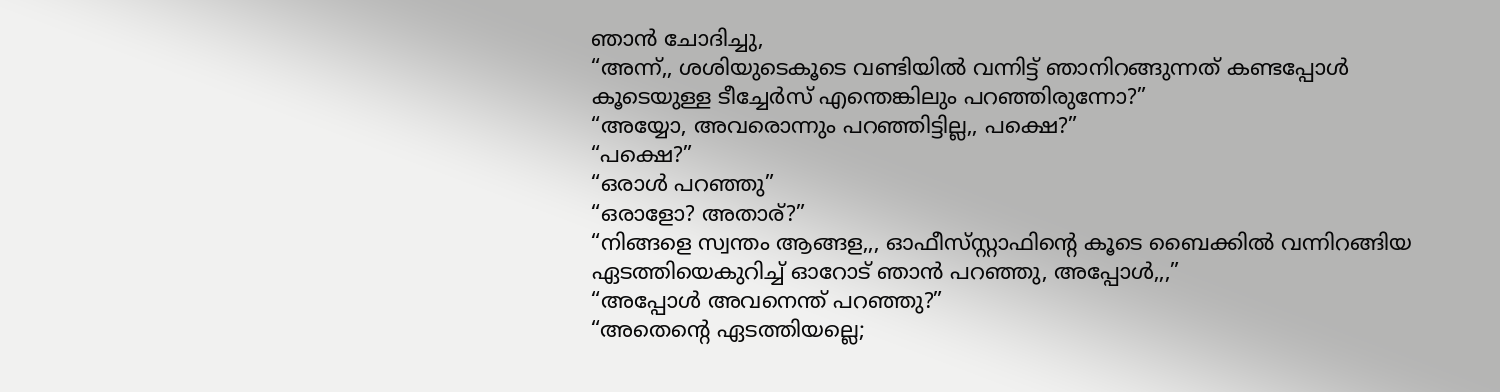ഞാൻ ചോദിച്ചു,
“അന്ന്,, ശശിയുടെകൂടെ വണ്ടിയിൽ വന്നിട്ട് ഞാനിറങ്ങുന്നത് കണ്ടപ്പോൾ കൂടെയുള്ള ടീച്ചേർസ് എന്തെങ്കിലും പറഞ്ഞിരുന്നോ?”
“അയ്യോ, അവരൊന്നും പറഞ്ഞിട്ടില്ല,, പക്ഷെ?”
“പക്ഷെ?”
“ഒരാൾ പറഞ്ഞു”
“ഒരാളോ? അതാര്?”
“നിങ്ങളെ സ്വന്തം ആങ്ങള,,, ഓഫീസ്‌സ്റ്റാഫിന്റെ കൂടെ ബൈക്കിൽ വന്നിറങ്ങിയ ഏടത്തിയെകുറിച്ച് ഓറോട് ഞാൻ പറഞ്ഞു, അപ്പോൾ,,,”
“അപ്പോൾ അവനെന്ത് പറഞ്ഞു?”
“അതെന്റെ ഏടത്തിയല്ലെ;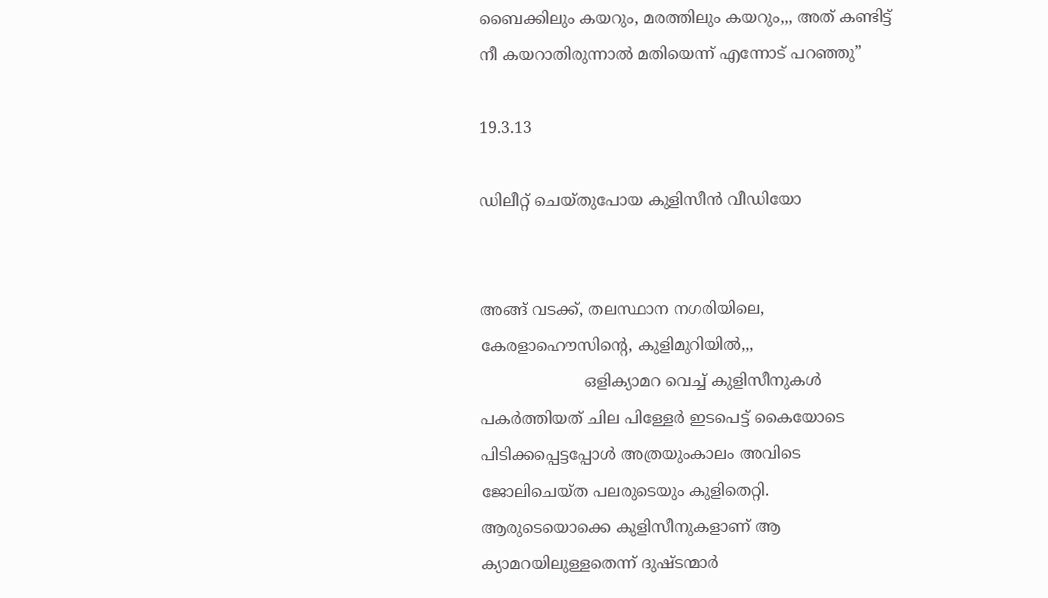ബൈക്കിലും കയറും, മരത്തിലും കയറും,,, അത് കണ്ടിട്ട് നീ കയറാതിരുന്നാൽ മതിയെന്ന് എന്നോട് പറഞ്ഞു”

19.3.13

ഡിലീറ്റ് ചെയ്തുപോയ കുളിസീൻ വീഡിയോ


അങ്ങ് വടക്ക്, തലസ്ഥാന നഗരിയിലെ, കേരളാഹൌസിന്റെ, കുളിമുറിയിൽ,,,
                     ഒളിക്യാമറ വെച്ച് കുളിസീനുകൾ പകർത്തിയത് ചില പിള്ളേർ ഇടപെട്ട് കൈയോടെ പിടിക്കപ്പെട്ടപ്പോൾ അത്രയും‌കാലം അവിടെ ജോലിചെയ്ത പലരുടെയും കുളിതെറ്റി. ആരുടെയൊക്കെ കുളിസീനുകളാണ് ആ ക്യാമറയിലുള്ളതെന്ന് ദുഷ്ടന്മാർ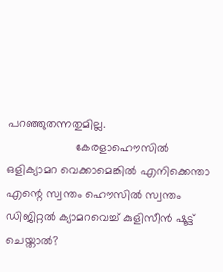പറഞ്ഞുതന്നതുമില്ല.
                     കേരളാഹൌസിൽ ഒളിക്യാമറ വെക്കാമെങ്കിൽ എനിക്കെന്താ എന്റെ സ്വന്തം ഹൌസിൽ സ്വന്തം ഡിജിറ്റൽ ക്യാമറവെച്ച് കുളിസീൻ ഷൂട്ട് ചെയ്താൽ?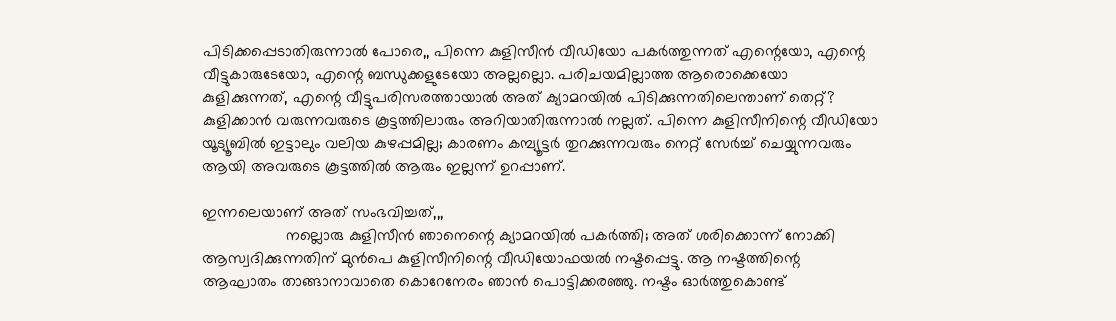പിടിക്കപ്പെടാതിരുന്നാൽ പോരെ,, പിന്നെ കുളിസീൻ വീഡിയോ പകർത്തുന്നത് എന്റെയോ, എന്റെ വീട്ടുകാരുടേയോ, എന്റെ ബന്ധുക്കളുടേയോ അല്ലല്ലൊ. പരിചയമില്ലാത്ത ആരൊക്കെയോ കുളിക്കുന്നത്, എന്റെ വീട്ടുപരിസരത്തായാൽ അത് ക്യാമറയിൽ പിടിക്കുന്നതിലെന്താണ് തെറ്റ്? കുളിക്കാൻ വരുന്നവരുടെ കൂട്ടത്തിലാരും അറിയാതിരുന്നാൽ നല്ലത്. പിന്നെ കുളിസീനിന്റെ വീഡിയോ യൂട്യൂബിൽ ഇട്ടാലും വലിയ കുഴപ്പമില്ല; കാരണം കമ്പ്യൂട്ടർ തുറക്കുന്നവരും നെറ്റ് സേർച്ച് ചെയ്യുന്നവരും ആയി അവരുടെ കൂട്ടത്തിൽ ആരും ഇല്ലന്ന് ഉറപ്പാണ്.

ഇന്നലെയാണ് അത് സംഭവിച്ചത്,,,
                   നല്ലൊരു കുളിസീൻ ഞാനെന്റെ ക്യാമറയിൽ പകർത്തി; അത് ശരിക്കൊന്ന് നോക്കി ആസ്വദിക്കുന്നതിന് മുൻപെ കുളിസീനിന്റെ വീഡിയോഫയൽ നഷ്ടപ്പെട്ടു. ആ നഷ്ടത്തിന്റെ ആഘാതം താങ്ങാനാവാതെ കൊറേനേരം ഞാൻ പൊട്ടിക്കരഞ്ഞു. നഷ്ടം ഓർത്തുകൊണ്ട്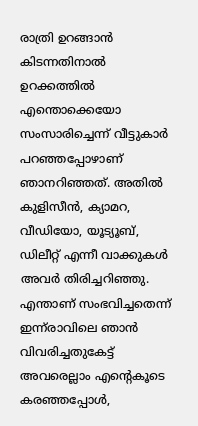രാത്രി ഉറങ്ങാൻ കിടന്നതിനാൽ ഉറക്കത്തിൽ എന്തൊക്കെയോ സംസാരിച്ചെന്ന് വീട്ടുകാർ പറഞ്ഞപ്പോഴാണ് ഞാനറിഞ്ഞത്. അതിൽ കുളിസീൻ, ക്യാമറ, വീഡിയോ, യൂട്യൂബ്, ഡിലീറ്റ് എന്നീ വാക്കുകൾ അവർ തിരിച്ചറിഞ്ഞു. എന്താണ് സംഭവിച്ചതെന്ന് ഇന്ന്‌രാവിലെ ഞാൻ വിവരിച്ചതുകേട്ട് അവരെല്ലാം എന്റെകൂടെ കരഞ്ഞപ്പോൾ,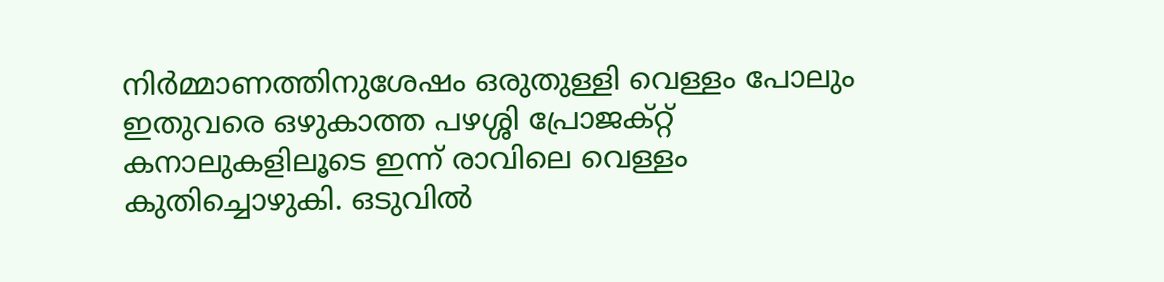നിർമ്മാണത്തിനുശേഷം ഒരുതുള്ളി വെള്ളം പോലും ഇതുവരെ ഒഴുകാത്ത പഴശ്ശി പ്രോജക്റ്റ് കനാലുകളിലൂടെ ഇന്ന് രാവിലെ വെള്ളം കുതിച്ചൊഴുകി. ഒടുവിൽ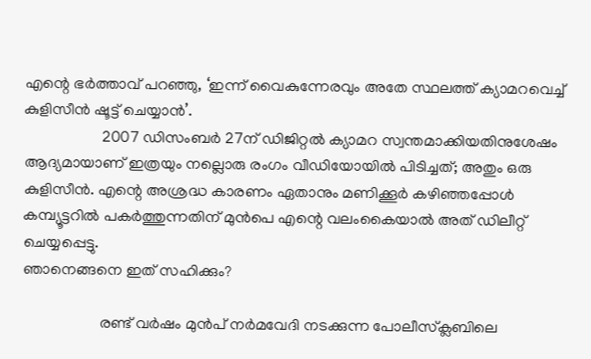എന്റെ ഭർത്താവ് പറഞ്ഞു, ‘ഇന്ന് വൈകുന്നേരവും അതേ സ്ഥലത്ത് ക്യാമറവെച്ച് കുളിസീൻ ഷൂട്ട് ചെയ്യാൻ’.
                    2007 ഡിസംബർ 27ന് ഡിജിറ്റൽ ക്യാമറ സ്വന്തമാക്കിയതിനുശേഷം ആദ്യമായാണ് ഇത്രയും നല്ലൊരു രംഗം വീഡിയോയിൽ പിടിച്ചത്; അതും ഒരു കുളിസീൻ. എന്റെ അശ്രദ്ധ കാരണം ഏതാനും മണിക്കൂർ കഴിഞ്ഞപ്പോൾ കമ്പ്യൂട്ടറിൽ പകർത്തുന്നതിന് മുൻപെ എന്റെ വലം‌കൈയാൽ അത് ഡിലീറ്റ് ചെയ്യപ്പെട്ടു.
ഞാനെങ്ങനെ ഇത് സഹിക്കും?

                    രണ്ട് വർഷം മുൻപ് നർമവേദി നടക്കുന്ന പോലീസ്‌ക്ലബിലെ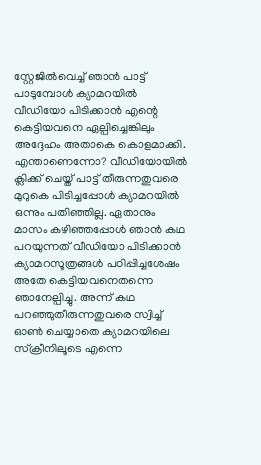സ്റ്റേജിൽ‌വെച്ച് ഞാൻ പാട്ട് പാടുമ്പോൾ ക്യാമറയിൽ വീഡിയോ പിടിക്കാൻ എന്റെ കെട്ടിയവനെ ഏല്പിച്ചെങ്കിലും അദ്ദേഹം അതാകെ കൊളമാക്കി. എന്താണെന്നോ? വീഡിയോയിൽ ക്ലിക്ക് ചെയ്ത് പാട്ട് തീരുന്നതുവരെ മുറുകെ പിടിച്ചപ്പോൾ ക്യാമറയിൽ ഒന്നും പതിഞ്ഞില്ല. ഏതാനും മാസം കഴിഞ്ഞപ്പോൾ ഞാൻ കഥ പറയുന്നത് വീഡിയോ പിടിക്കാൻ ക്യാമറസൂത്രങ്ങൾ പഠിപ്പിച്ചശേഷം അതേ കെട്ടിയവനെതന്നെ ഞാനേല്പിച്ചു. അന്ന് കഥ പറഞ്ഞുതീരുന്നതുവരെ സ്വിച്ച് ഓൺ ചെയ്യാതെ ക്യാമറയിലെ സ്ക്രീനിലൂടെ എന്നെ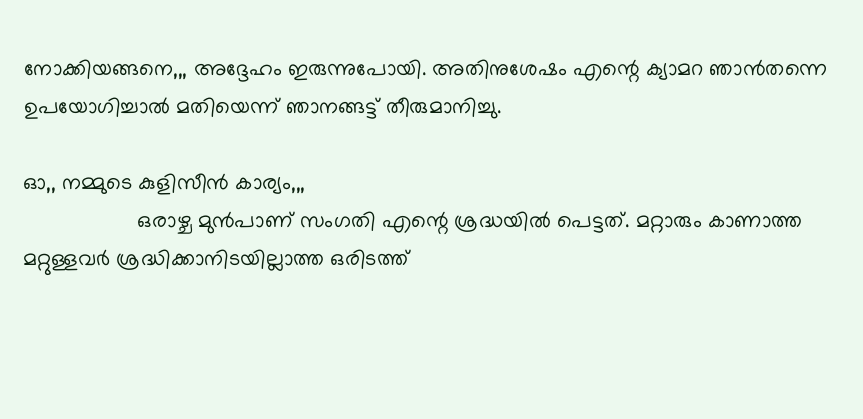നോക്കിയങ്ങനെ,,, അദ്ദേഹം ഇരുന്നുപോയി. അതിനുശേഷം എന്റെ ക്യാമറ ഞാൻ‌തന്നെ ഉപയോഗിച്ചാൽ മതിയെന്ന് ഞാനങ്ങട്ട് തീരുമാനിച്ചു.

ഓ,, നമ്മുടെ കുളിസീൻ കാര്യം,,,
                   ഒരാഴ്ച മുൻപാണ് സംഗതി എന്റെ ശ്രദ്ധയിൽ പെട്ടത്. മറ്റാരും കാണാത്ത മറ്റുള്ളവർ ശ്രദ്ധിക്കാനിടയില്ലാത്ത ഒരിടത്ത്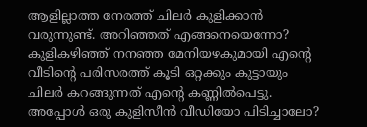ആളില്ലാത്ത നേരത്ത് ചിലർ കുളിക്കാൻ വരുന്നുണ്ട്. അറിഞ്ഞത് എങ്ങനെയെന്നോ? കുളികഴിഞ്ഞ് നനഞ്ഞ മേനിയഴകുമായി എന്റെ വീടിന്റെ പരിസരത്ത് കൂടി ഒറ്റക്കും കുട്ടായും ചിലർ കറങ്ങുന്നത് എന്റെ കണ്ണിൽപെട്ടു. അപ്പോൾ ഒരു കുളിസീൻ വീഡിയോ പിടിച്ചാലോ?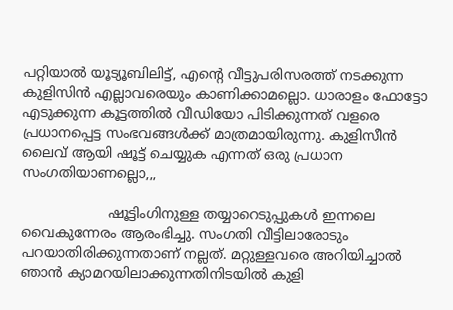പറ്റിയാൽ യൂട്യൂബിലിട്ട്, എന്റെ വീട്ടുപരിസരത്ത് നടക്കുന്ന കുളിസിൻ എല്ലാവരെയും കാണിക്കാമല്ലൊ. ധാരാളം ഫോട്ടോ എടുക്കുന്ന കൂട്ടത്തിൽ വീഡിയോ പിടിക്കുന്നത് വളരെ പ്രധാനപ്പെട്ട സംഭവങ്ങൾക്ക് മാത്രമായിരുന്നു. കുളിസീൻ ലൈവ് ആയി ഷൂട്ട് ചെയ്യുക എന്നത് ഒരു പ്രധാന സംഗതിയാണല്ലൊ,,,

                    ഷൂട്ടിംഗിനുള്ള തയ്യാറെടുപ്പുകൾ ഇന്നലെ വൈകുന്നേരം ആരംഭിച്ചു. സംഗതി വീട്ടിലാരോടും പറയാതിരിക്കുന്നതാണ് നല്ലത്. മറ്റുള്ളവരെ അറിയിച്ചാൽ ഞാൻ ക്യാമറയിലാക്കുന്നതിനിടയിൽ കുളി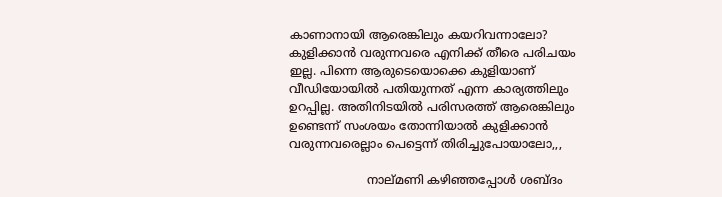കാണാനായി ആരെങ്കിലും കയറിവന്നാലോ? കുളിക്കാൻ വരുന്നവരെ എനിക്ക് തീരെ പരിചയം ഇല്ല. പിന്നെ ആരുടെയൊക്കെ കുളിയാണ് വീഡിയോയിൽ പതിയുന്നത് എന്ന കാര്യത്തിലും ഉറപ്പില്ല. അതിനിടയിൽ പരിസരത്ത് ആരെങ്കിലും ഉണ്ടെന്ന് സംശയം തോന്നിയാൽ കുളിക്കാൻ വരുന്നവരെല്ലാം പെട്ടെന്ന് തിരിച്ചുപോയാലോ,,,

                     നാല്‌മണി കഴിഞ്ഞപ്പോൾ ശബ്ദം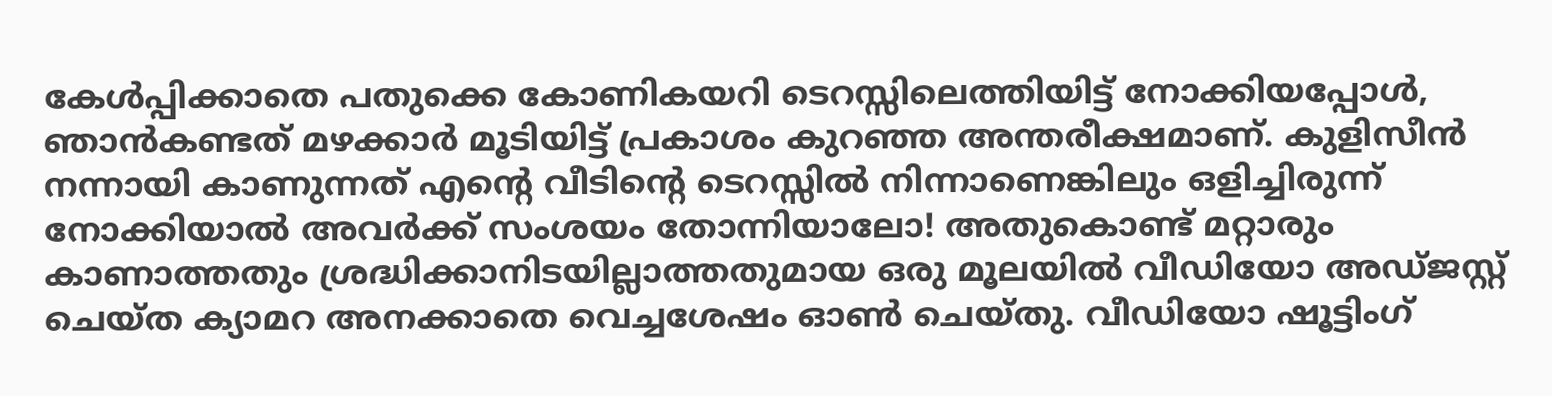കേൾപ്പിക്കാതെ പതുക്കെ കോണികയറി ടെറസ്സിലെത്തിയിട്ട് നോക്കിയപ്പോൾ, ഞാൻ‌കണ്ടത് മഴക്കാർ മൂടിയിട്ട് പ്രകാശം കുറഞ്ഞ അന്തരീക്ഷമാണ്. കുളിസീൻ നന്നായി കാണുന്നത് എന്റെ വീടിന്റെ ടെറസ്സിൽ നിന്നാണെങ്കിലും ഒളിച്ചിരുന്ന് നോക്കിയാൽ അവർക്ക് സംശയം തോന്നിയാലോ! അതുകൊണ്ട് മറ്റാരും കാണാത്തതും ശ്രദ്ധിക്കാനിടയില്ലാത്തതുമായ ഒരു മൂലയിൽ വീഡിയോ അഡ്‌ജസ്റ്റ് ചെയ്ത ക്യാമറ അനക്കാതെ വെച്ചശേഷം ഓൺ ചെയ്തു. വീഡിയോ ഷൂട്ടിംഗ്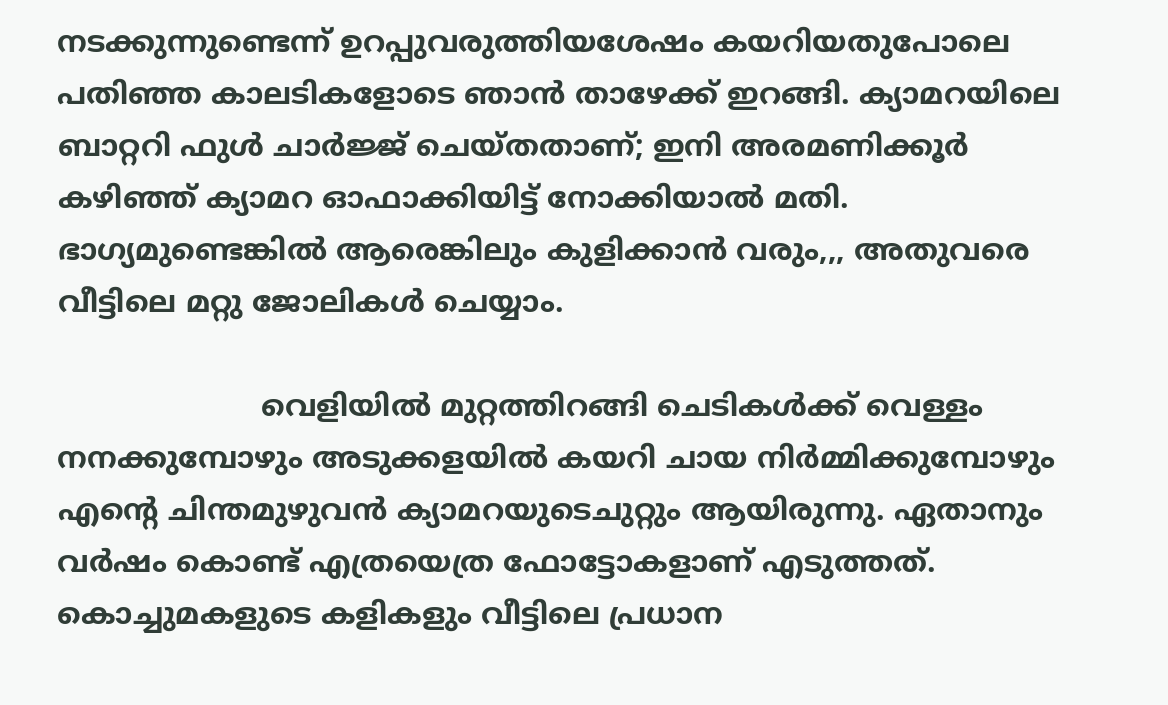നടക്കുന്നുണ്ടെന്ന് ഉറപ്പുവരുത്തിയശേഷം കയറിയതുപോലെ പതിഞ്ഞ കാലടികളോടെ ഞാൻ താഴേക്ക് ഇറങ്ങി. ക്യാമറയിലെ ബാറ്ററി ഫുൾ‌ ചാർജ്ജ് ചെയ്തതാണ്; ഇനി അരമണിക്കൂർ കഴിഞ്ഞ് ക്യാമറ ഓഫാക്കിയിട്ട് നോക്കിയാൽ മതി. ഭാഗ്യമുണ്ടെങ്കിൽ ആരെങ്കിലും കുളിക്കാൻ വരും,,, അതുവരെ വീട്ടിലെ മറ്റു ജോലികൾ ചെയ്യാം.

                      വെളിയിൽ മുറ്റത്തിറങ്ങി ചെടികൾക്ക് വെള്ളം നനക്കുമ്പോഴും അടുക്കളയിൽ കയറി ചായ നിർമ്മിക്കുമ്പോഴും എന്റെ ചിന്തമുഴുവൻ ക്യാമറയുടെചുറ്റും ആയിരുന്നു. ഏതാനും വർഷം കൊണ്ട് എത്രയെത്ര ഫോട്ടോകളാണ് എടുത്തത്. കൊച്ചുമകളുടെ കളികളും വീട്ടിലെ പ്രധാന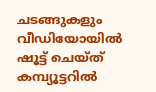ചടങ്ങുകളും വീഡിയോയിൽ ഷൂട്ട് ചെയ്ത് കമ്പ്യൂട്ടറിൽ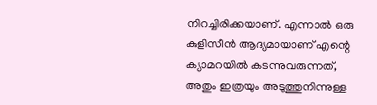നിറച്ചിരിക്കയാണ്. എന്നാൽ ഒരു കുളിസീൻ ആദ്യമായാണ് എന്റെ ക്യാമറയിൽ കടന്നുവരുന്നത്, അതും ഇത്രയും അടുത്തുനിന്നുള്ള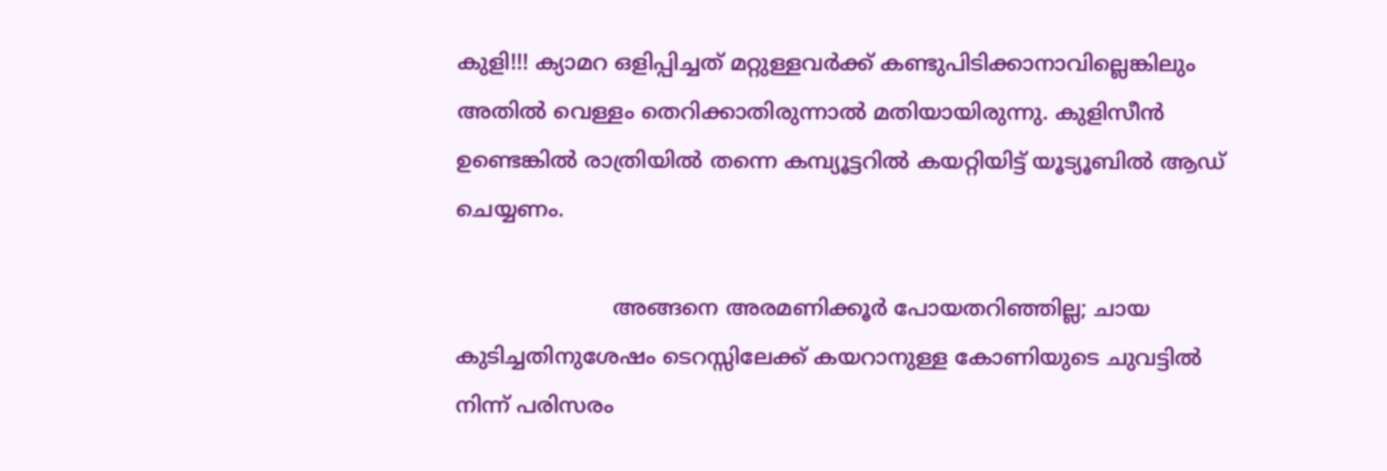കുളി!!! ക്യാമറ ഒളിപ്പിച്ചത് മറ്റുള്ളവർക്ക് കണ്ടുപിടിക്കാനാവില്ലെങ്കിലും അതിൽ വെള്ളം തെറിക്കാതിരുന്നാൽ മതിയായിരുന്നു. കുളിസീൻ ഉണ്ടെങ്കിൽ രാത്രിയിൽ തന്നെ കമ്പ്യൂട്ടറിൽ കയറ്റിയിട്ട് യൂട്യൂബിൽ ആഡ് ചെയ്യണം.

                       അങ്ങനെ അരമണിക്കൂർ പോയതറിഞ്ഞില്ല; ചായ കുടിച്ചതിനുശേഷം ടെറസ്സിലേക്ക് കയറാനുള്ള കോണിയുടെ ചുവട്ടിൽ നിന്ന് പരിസരം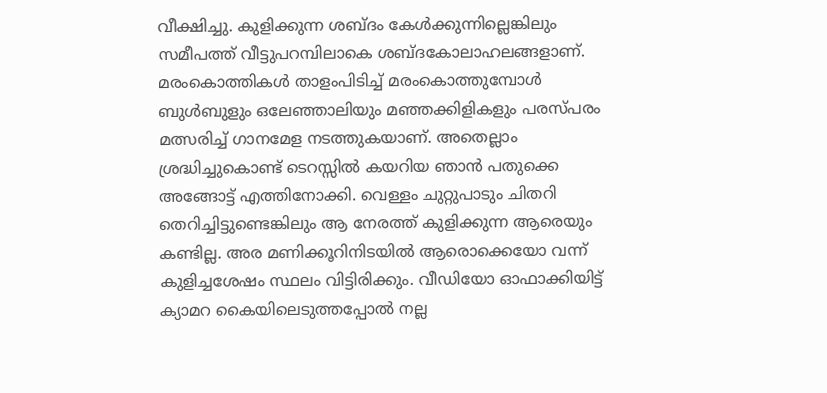വീക്ഷിച്ചു. കുളിക്കുന്ന ശബ്ദം കേൾക്കുന്നില്ലെങ്കിലും സമീപത്ത് വീട്ടുപറമ്പിലാകെ ശബ്ദകോലാഹലങ്ങളാണ്. മരംകൊത്തികൾ താളം‌പിടിച്ച് മരംകൊത്തുമ്പോൾ ബുൾബുളും ഒലേഞ്ഞാലിയും മഞ്ഞക്കിളികളും പരസ്പരം മത്സരിച്ച് ഗാനമേള നടത്തുകയാണ്. അതെല്ലാം ശ്രദ്ധിച്ചുകൊണ്ട് ടെറസ്സിൽ കയറിയ ഞാൻ പതുക്കെ അങ്ങോട്ട് എത്തിനോക്കി. വെള്ളം ചുറ്റുപാടും ചിതറി തെറിച്ചിട്ടുണ്ടെങ്കിലും ആ നേരത്ത് കുളിക്കുന്ന ആരെയും കണ്ടില്ല. അര മണിക്കൂറിനിടയിൽ ആരൊക്കെയോ വന്ന് കുളിച്ചശേഷം സ്ഥലം വിട്ടിരിക്കും. വീഡിയോ ഓഫാക്കിയിട്ട് ക്യാമറ കൈയിലെടുത്തപ്പോൽ നല്ല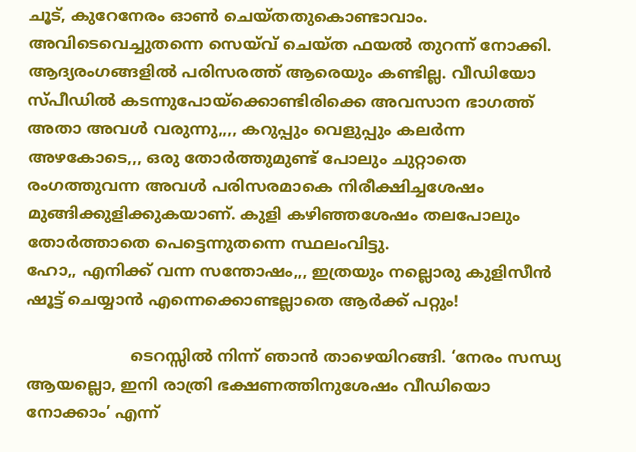ചൂട്, കുറേനേരം ഓൺ ചെയ്തതുകൊണ്ടാവാം. അവിടെവെച്ചുതന്നെ സെയ്‌വ് ചെയ്ത ഫയൽ തുറന്ന് നോക്കി. ആദ്യരംഗങ്ങളിൽ പരിസരത്ത് ആരെയും കണ്ടില്ല. വീഡിയോ സ്പീഡിൽ കടന്നുപോയ്ക്കൊണ്ടിരിക്കെ അവസാന ഭാഗത്ത് അതാ അവൾ വരുന്നു,,,, കറുപ്പും വെളുപ്പും കലർന്ന അഴകോടെ,,, ഒരു തോർത്തുമുണ്ട് പോലും ചുറ്റാതെ രംഗത്തുവന്ന അവൾ പരിസരമാകെ നിരീക്ഷിച്ചശേഷം മുങ്ങിക്കുളിക്കുകയാണ്. കുളി കഴിഞ്ഞശേഷം തലപോലും തോർത്താതെ പെട്ടെന്നുതന്നെ സ്ഥലം‌വിട്ടു.
ഹോ,, എനിക്ക് വന്ന സന്തോഷം,,, ഇത്രയും നല്ലൊരു കുളിസീൻ ഷൂട്ട് ചെയ്യാൻ എന്നെക്കൊണ്ടല്ലാതെ ആർക്ക് പറ്റും!

                     ടെറസ്സിൽ നിന്ന് ഞാൻ താഴെയിറങ്ങി. ‘നേരം സന്ധ്യ ആയല്ലൊ, ഇനി രാത്രി ഭക്ഷണത്തിനുശേഷം വീഡിയൊ നോക്കാം’ എന്ന്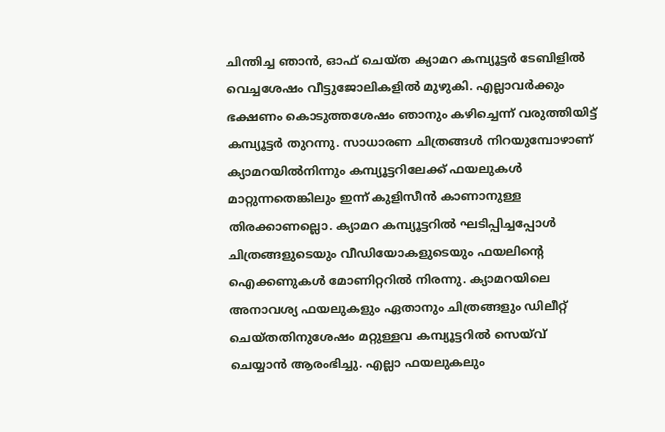ചിന്തിച്ച ഞാൻ, ഓഫ് ചെയ്ത ക്യാമറ കമ്പ്യൂട്ടർ ടേബിളിൽ വെച്ചശേഷം വീട്ടുജോലികളിൽ മുഴുകി. എല്ലാവർക്കും ഭക്ഷണം കൊടുത്തശേഷം ഞാനും കഴിച്ചെന്ന് വരുത്തിയിട്ട് കമ്പ്യൂട്ടർ തുറന്നു. സാധാരണ ചിത്രങ്ങൾ നിറയുമ്പോഴാണ് ക്യാമറയിൽ‌നിന്നും കമ്പ്യൂട്ടറിലേക്ക് ഫയലുകൾ മാറ്റുന്നതെങ്കിലും ഇന്ന് കുളിസീൻ കാണാനുള്ള തിരക്കാണല്ലൊ. ക്യാമറ കമ്പ്യൂട്ടറിൽ ഘടിപ്പിച്ചപ്പോൾ ചിത്രങ്ങളുടെയും വീഡിയോകളുടെയും ഫയലിന്റെ ഐക്കണുകൾ മോണിറ്ററിൽ നിരന്നു. ക്യാമറയിലെ അനാവശ്യ ഫയലുകളും ഏതാനും ചിത്രങ്ങളും ഡിലീറ്റ് ചെയ്തതിനുശേഷം മറ്റുള്ളവ കമ്പ്യൂട്ടറിൽ സെയ്‌വ് ചെയ്യാൻ ആരംഭിച്ചു. എല്ലാ ഫയലുകലും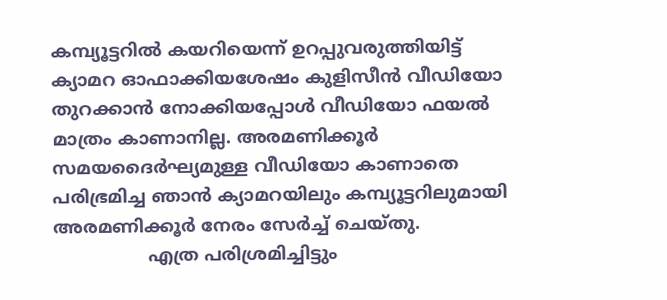കമ്പ്യൂട്ടറിൽ കയറിയെന്ന് ഉറപ്പുവരുത്തിയിട്ട് ക്യാമറ ഓഫാക്കിയശേഷം കുളിസീൻ വീഡിയോ തുറക്കാൻ നോക്കിയപ്പോൾ വീഡിയോ ഫയൽ മാത്രം കാണാനില്ല. അരമണിക്കൂർ സമയദൈർഘ്യമുള്ള വീഡിയോ കാണാതെ പരിഭ്രമിച്ച ഞാൻ ക്യാമറയിലും കമ്പ്യൂട്ടറിലുമായി അരമണിക്കൂർ നേരം സേർച്ച് ചെയ്തു.
                 എത്ര പരിശ്രമിച്ചിട്ടും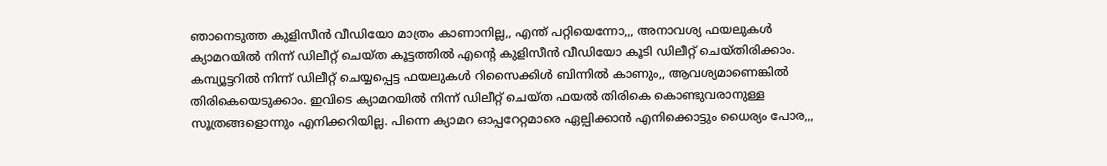ഞാനെടുത്ത കുളിസീൻ വീഡിയോ മാത്രം കാണാനില്ല,, എന്ത് പറ്റിയെന്നോ,,, അനാവശ്യ ഫയലുകൾ ക്യാമറയിൽ നിന്ന് ഡിലീറ്റ് ചെയ്ത കൂട്ടത്തിൽ എന്റെ കുളിസീൻ വീഡിയോ കൂടി ഡിലീറ്റ് ചെയ്തിരിക്കാം. കമ്പ്യൂട്ടറിൽ നിന്ന് ഡിലീറ്റ് ചെയ്യപ്പെട്ട ഫയലുകൾ റിസൈക്കിൾ ബിന്നിൽ കാണും,, ആവശ്യമാണെങ്കിൽ തിരികെയെടുക്കാം. ഇവിടെ ക്യാമറയിൽ നിന്ന് ഡിലീറ്റ് ചെയ്ത ഫയൽ തിരികെ കൊണ്ടുവരാനുള്ള സൂത്രങ്ങളൊന്നും എനിക്കറിയില്ല. പിന്നെ ക്യാമറ ഓപ്പറേറ്റമാരെ ഏല്പിക്കാൻ എനിക്കൊട്ടും ധൈര്യം പോര,,,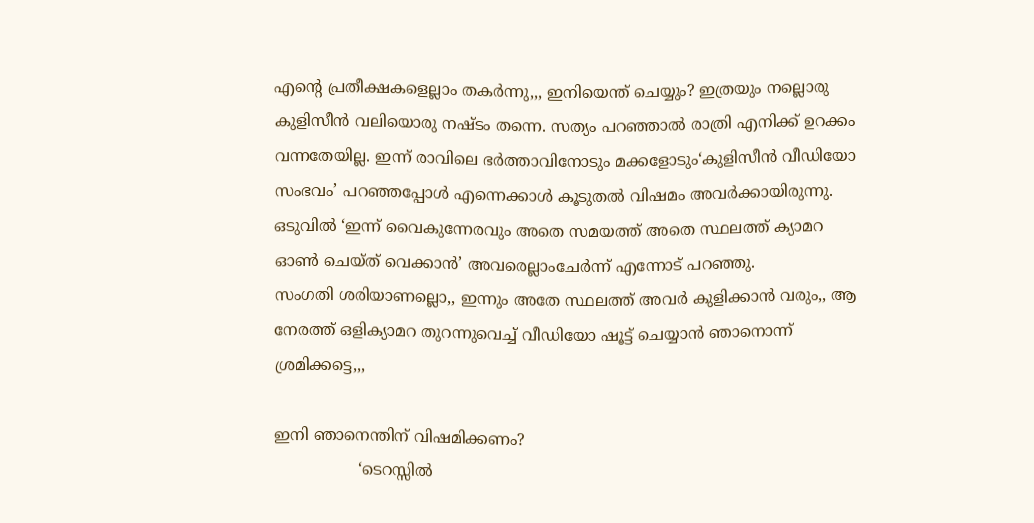എന്റെ പ്രതീക്ഷകളെല്ലാം തകർന്നു,,, ഇനിയെന്ത് ചെയ്യും? ഇത്രയും നല്ലൊരു കുളിസീൻ വലിയൊരു നഷ്ടം തന്നെ. സത്യം പറഞ്ഞാൽ രാത്രി എനിക്ക് ഉറക്കം വന്നതേയില്ല. ഇന്ന് രാവിലെ ഭർത്താവിനോടും മക്കളോടും‘കുളിസീൻ വീഡിയോ സംഭവം’ പറഞ്ഞപ്പോൾ എന്നെക്കാൾ കൂടുതൽ വിഷമം അവർക്കായിരുന്നു. ഒടുവിൽ ‘ഇന്ന് വൈകുന്നേരവും അതെ സമയത്ത് അതെ സ്ഥലത്ത് ക്യാമറ ഓൺ ചെയ്ത് വെക്കാൻ’ അവരെല്ലാം‌ചേർന്ന് എന്നോട് പറഞ്ഞു.
സംഗതി ശരിയാണല്ലൊ,, ഇന്നും അതേ സ്ഥലത്ത് അവർ കുളിക്കാൻ വരും,, ആ നേരത്ത് ഒളിക്യാമറ തുറന്നുവെച്ച് വീഡിയോ ഷൂട്ട് ചെയ്യാൻ ഞാനൊന്ന് ശ്രമിക്കട്ടെ,,,

ഇനി ഞാനെന്തിന് വിഷമിക്കണം?
                 ‘ടെറസ്സിൽ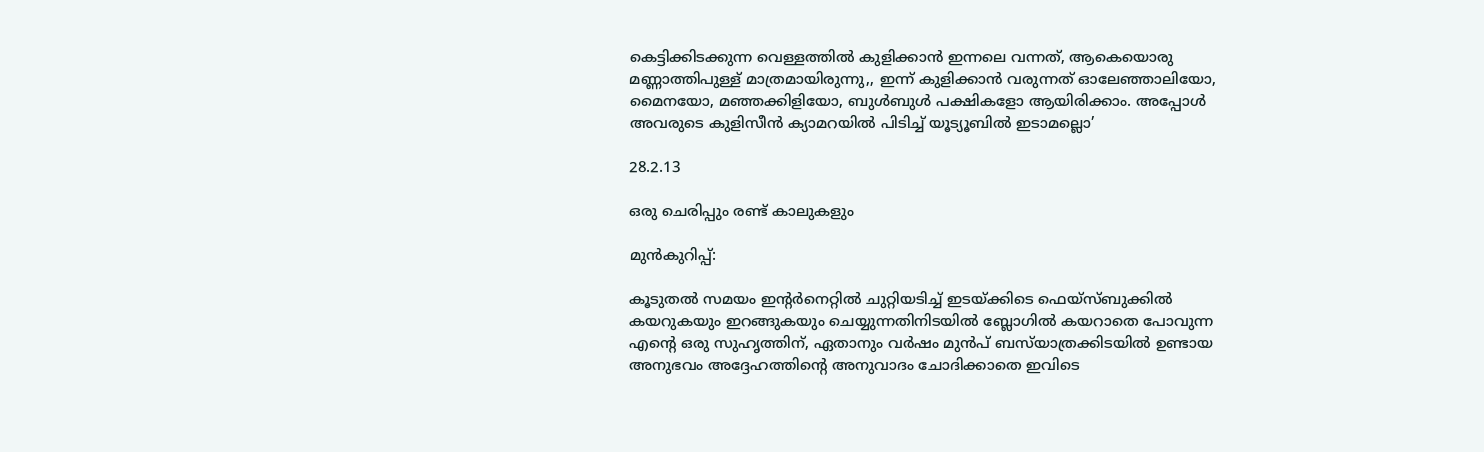കെട്ടിക്കിടക്കുന്ന വെള്ളത്തിൽ കുളിക്കാൻ ഇന്നലെ വന്നത്, ആകെയൊരു മണ്ണാത്തിപുള്ള് മാത്രമായിരുന്നു,, ഇന്ന് കുളിക്കാൻ വരുന്നത് ഓലേഞ്ഞാലിയോ, മൈനയോ, മഞ്ഞക്കിളിയോ, ബുൾബുൾ പക്ഷികളോ ആയിരിക്കാം. അപ്പോൾ അവരുടെ കുളിസീൻ ക്യാമറയിൽ പിടിച്ച് യൂട്യൂബിൽ ഇടാമല്ലൊ’

28.2.13

ഒരു ചെരിപ്പും രണ്ട് കാലുകളും

മുൻ‌കുറിപ്പ്:

കൂടുതൽ സമയം ഇന്റർനെറ്റിൽ ചുറ്റിയടിച്ച് ഇടയ്ക്കിടെ ഫെയ്സ്ബുക്കിൽ കയറുകയും ഇറങ്ങുകയും ചെയ്യുന്നതിനിടയിൽ ബ്ലോഗിൽ കയറാതെ പോവുന്ന എന്റെ ഒരു സുഹൃത്തിന്, ഏതാനും വർഷം മുൻപ് ബസ്‌യാത്രക്കിടയിൽ ഉണ്ടായ അനുഭവം അദ്ദേഹത്തിന്റെ അനുവാദം ചോദിക്കാതെ ഇവിടെ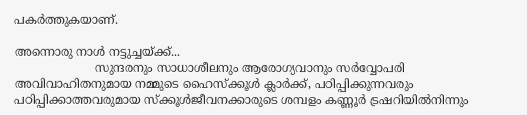പകർത്തുകയാണ്.

അന്നൊരു നാൾ നട്ടുച്ചയ്ക്ക്...
                      സുന്ദരനും സാധാശീലനും ആരോഗ്യവാനും സർവ്വോപരി അവിവാഹിതനുമായ നമ്മുടെ ഹൈസ്ക്കൂൾ ക്ലാർക്ക്, പഠിപ്പിക്കുന്നവരും പഠിപ്പിക്കാത്തവരുമായ സ്ക്കൂൾ‌ജീവനക്കാരുടെ ശമ്പളം കണ്ണൂർ ട്രഷറിയിൽനിന്നും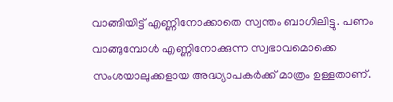വാങ്ങിയിട്ട് എണ്ണിനോക്കാതെ സ്വന്തം ബാഗിലിട്ടു. പണം വാങ്ങുമ്പോൾ എണ്ണിനോക്കുന്ന സ്വഭാവമൊക്കെ സംശയാലുക്കളായ അദ്ധ്യാപകർക്ക് മാത്രം ഉള്ളതാണ്.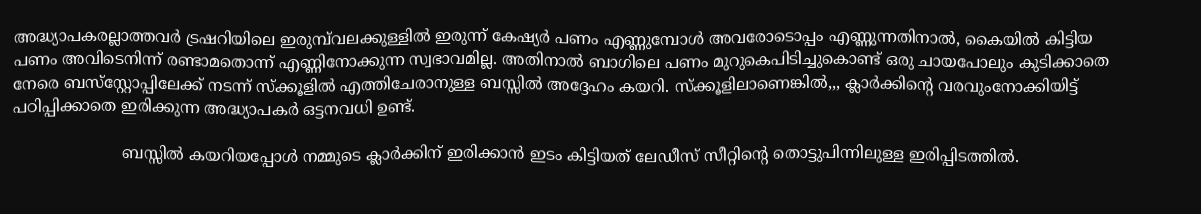അദ്ധ്യാപകരല്ലാത്തവർ ട്രഷറിയിലെ ഇരുമ്പ്‌വലക്കുള്ളിൽ ഇരുന്ന് കേഷ്യർ പണം എണ്ണുമ്പോൾ അവരോടൊപ്പം എണ്ണുന്നതിനാൽ, കൈയിൽ കിട്ടിയ പണം അവിടെനിന്ന് രണ്ടാമതൊന്ന് എണ്ണിനോക്കുന്ന സ്വഭാവമില്ല. അതിനാൽ ബാഗിലെ പണം മുറുകെപിടിച്ചുകൊണ്ട് ഒരു ചായപോലും കുടിക്കാതെ നേരെ ബസ്‌സ്റ്റോപ്പിലേക്ക് നടന്ന് സ്ക്കൂളിൽ എത്തിചേരാനുള്ള ബസ്സിൽ അദ്ദേഹം കയറി. സ്ക്കൂളിലാണെങ്കിൽ,,, ക്ലാർക്കിന്റെ വരവും‌നോക്കിയിട്ട് പഠിപ്പിക്കാതെ ഇരിക്കുന്ന അദ്ധ്യാപകർ ഒട്ടനവധി ഉണ്ട്.

                      ബസ്സിൽ കയറിയപ്പോൾ നമ്മുടെ ക്ലാർക്കിന് ഇരിക്കാൻ ഇടം കിട്ടിയത് ലേഡീസ് സീറ്റിന്റെ തൊട്ടുപിന്നിലുള്ള ഇരിപ്പിടത്തിൽ.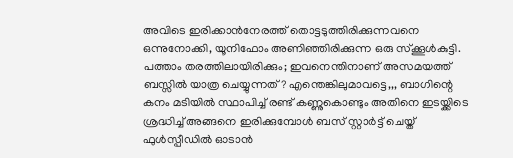അവിടെ ഇരിക്കാൻ‌നേരത്ത് തൊട്ടടുത്തിരിക്കുന്നവനെ ഒന്നുനോക്കി, യൂനിഫോം അണിഞ്ഞിരിക്കുന്ന ഒരു സ്ക്കൂൾ‌കുട്ടി. പത്താം തരത്തിലായിരിക്കും; ഇവനെന്തിനാണ് അസമയത്ത് ബസ്സിൽ യാത്ര ചെയ്യുന്നത്? എന്തെങ്കിലുമാവട്ടെ,,, ബാഗിന്റെ കനം മടിയിൽ സ്ഥാപിച്ച് രണ്ട് കണ്ണുകൊണ്ടും അതിനെ ഇടയ്ക്കിടെ ശ്രദ്ധിച്ച് അങ്ങനെ ഇരിക്കുമ്പോൾ ബസ് സ്റ്റാർട്ട് ചെയ്ത് ഫുൾസ്പീഡിൽ ഓടാൻ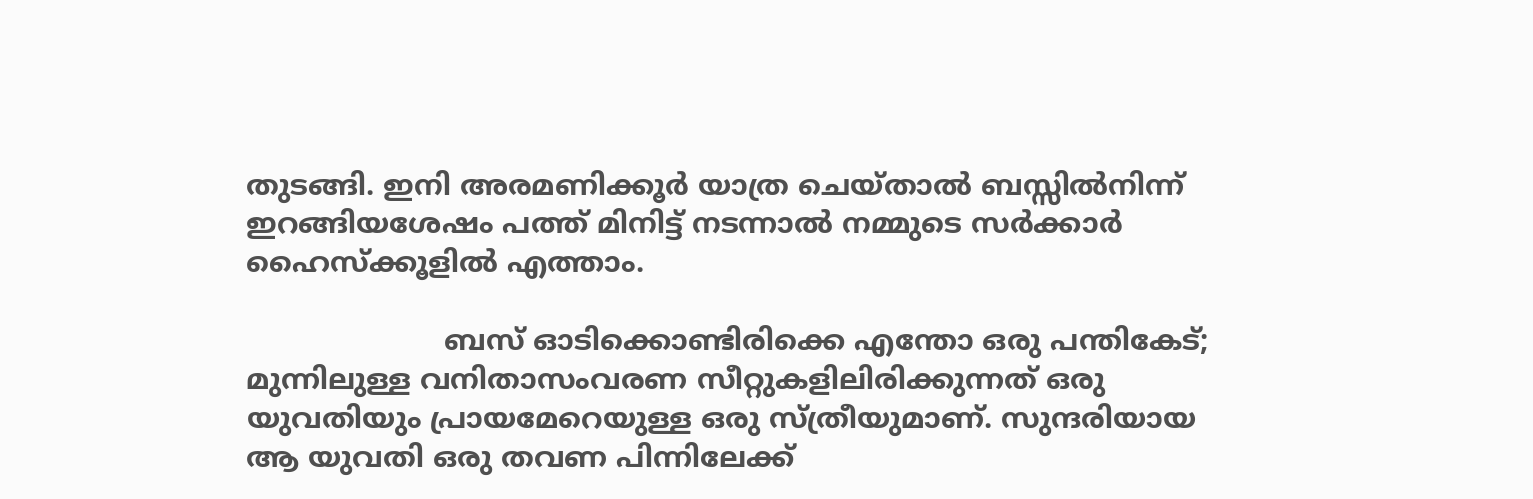തുടങ്ങി. ഇനി അരമണിക്കൂർ യാത്ര ചെയ്താൽ ബസ്സിൽനിന്ന് ഇറങ്ങിയശേഷം പത്ത് മിനിട്ട് നടന്നാൽ നമ്മുടെ സർക്കാർ ഹൈസ്ക്കൂളിൽ എത്താം.

                      ബസ് ഓടിക്കൊണ്ടിരിക്കെ എന്തോ ഒരു പന്തികേട്; മുന്നിലുള്ള വനിതാസംവരണ സീറ്റുകളിലിരിക്കുന്നത് ഒരു യുവതിയും പ്രായമേറെയുള്ള ഒരു സ്ത്രീയുമാണ്. സുന്ദരിയായ ആ യുവതി ഒരു തവണ പിന്നിലേക്ക്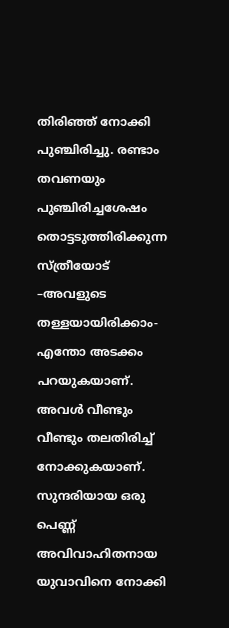തിരിഞ്ഞ് നോക്കി പുഞ്ചിരിച്ചു. രണ്ടാം തവണയും പുഞ്ചിരിച്ചശേഷം തൊട്ടടുത്തിരിക്കുന്ന സ്ത്രീയോട് –അവളുടെ തള്ളയായിരിക്കാം- എന്തോ അടക്കം പറയുകയാണ്. അവൾ വീണ്ടും വീണ്ടും തലതിരിച്ച് നോക്കുകയാണ്. സുന്ദരിയായ ഒരു പെണ്ണ് അവിവാഹിതനായ യുവാവിനെ നോക്കി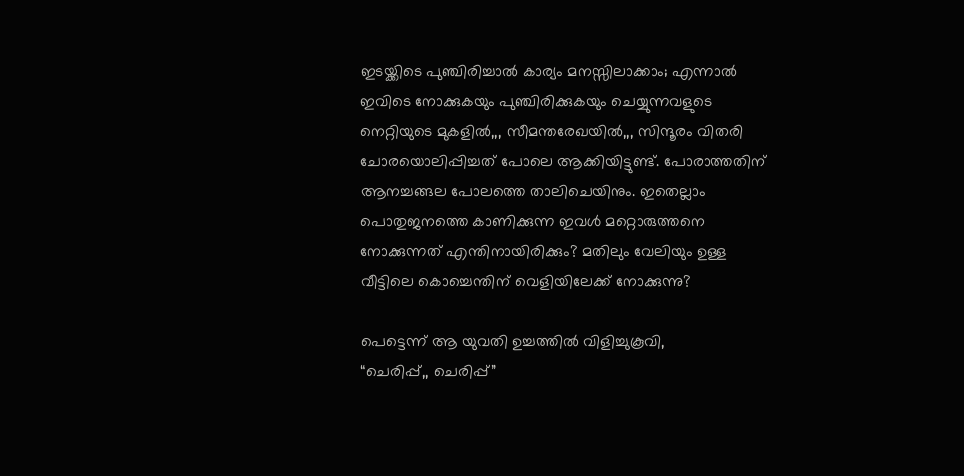ഇടയ്ക്കിടെ പുഞ്ചിരിച്ചാൽ കാര്യം മനസ്സിലാക്കാം; എന്നാൽ ഇവിടെ നോക്കുകയും പുഞ്ചിരിക്കുകയും ചെയ്യുന്നവളുടെ നെറ്റിയുടെ മുകളിൽ,,, സീമന്തരേഖയിൽ,,, സിന്ദൂരം വിതരി ചോരയൊലിപ്പിച്ചത് പോലെ ആക്കിയിട്ടുണ്ട്. പോരാത്തതിന് ആനച്ചങ്ങല പോലത്തെ താലിചെയിനും. ഇതെല്ലാം പൊതുജനത്തെ കാണിക്കുന്ന ഇവൾ മറ്റൊരുത്തനെ നോക്കുന്നത് എന്തിനായിരിക്കും? മതിലും വേലിയും ഉള്ള വീട്ടിലെ കൊച്ചെന്തിന് വെളിയിലേക്ക് നോക്കുന്നു?

പെട്ടെന്ന് ആ യുവതി ഉച്ചത്തിൽ വിളിച്ചുകൂവി,
“ചെരിപ്പ്,, ചെരിപ്പ്”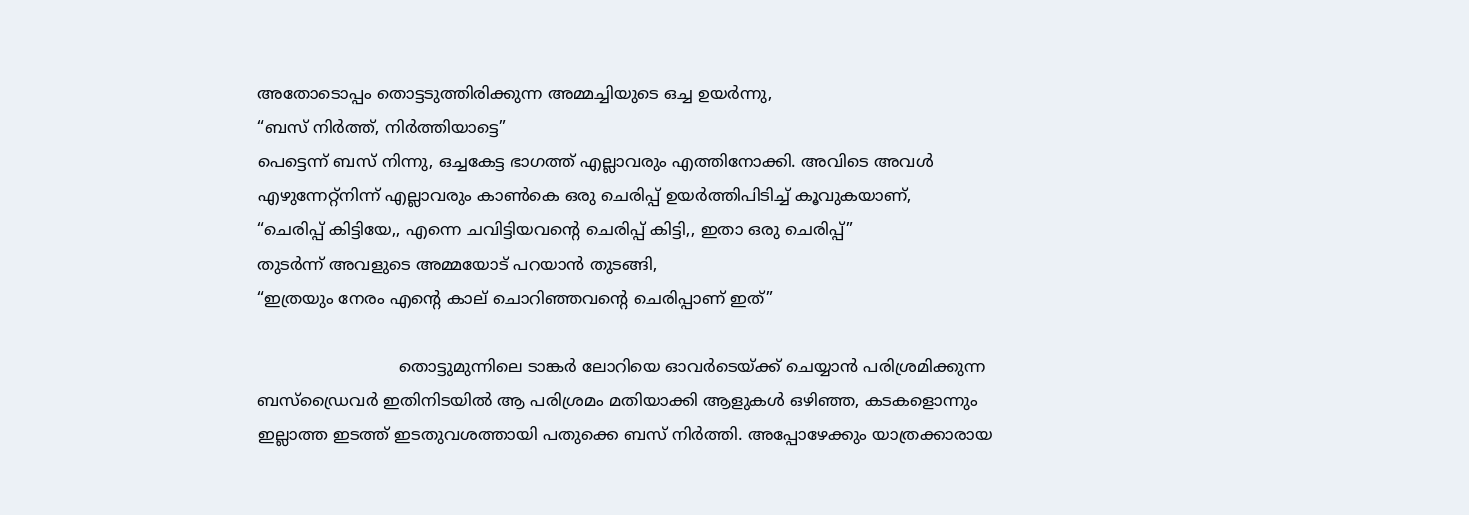അതോടൊപ്പം തൊട്ടടുത്തിരിക്കുന്ന അമ്മച്ചിയുടെ ഒച്ച ഉയർന്നു,
“ബസ് നിർത്ത്, നിർത്തിയാട്ടെ”
പെട്ടെന്ന് ബസ് നിന്നു, ഒച്ചകേട്ട ഭാഗത്ത് എല്ലാവരും എത്തിനോക്കി. അവിടെ അവൾ എഴുന്നേറ്റ്‌നിന്ന് എല്ലാവരും കാൺകെ ഒരു ചെരിപ്പ് ഉയർത്തിപിടിച്ച് കൂവുകയാണ്,
“ചെരിപ്പ് കിട്ടിയേ,, എന്നെ ചവിട്ടിയവന്റെ ചെരിപ്പ് കിട്ടി,, ഇതാ ഒരു ചെരിപ്പ്”
തുടർന്ന് അവളുടെ അമ്മയോട് പറയാൻ തുടങ്ങി,
“ഇത്രയും നേരം എന്റെ കാല് ചൊറിഞ്ഞവന്റെ ചെരിപ്പാണ് ഇത്”

                           തൊട്ടുമുന്നിലെ ടാങ്കർ ലോറിയെ ഓവർ‌ടെയ്ക്ക് ചെയ്യാൻ പരിശ്രമിക്കുന്ന ബസ്‌ഡ്രൈവർ ഇതിനിടയിൽ ആ പരിശ്രമം മതിയാക്കി ആളുകൾ ഒഴിഞ്ഞ, കടകളൊന്നും ഇല്ലാത്ത ഇടത്ത് ഇടതുവശത്തായി പതുക്കെ ബസ് നിർത്തി. അപ്പോഴേക്കും യാത്രക്കാരായ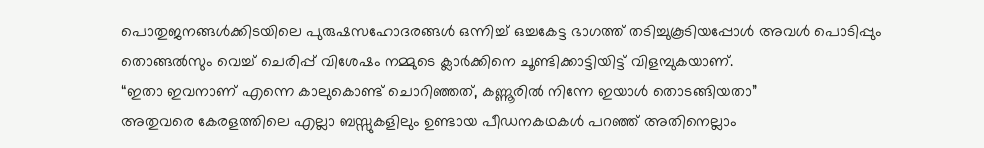പൊതുജനങ്ങൾക്കിടയിലെ പുരുഷസഹോദരങ്ങൾ ഒന്നിച്ച് ഒച്ചകേട്ട ഭാഗത്ത് തടിച്ചുകൂടിയപ്പോൾ അവൾ പൊടിപ്പും തൊങ്ങൽ‌സും വെച്ച് ചെരിപ്പ് വിശേഷം നമ്മുടെ ക്ലാർക്കിനെ ചൂണ്ടിക്കാട്ടിയിട്ട് വിളമ്പുകയാണ്.
“ഇതാ ഇവനാണ് എന്നെ കാലുകൊണ്ട് ചൊറിഞ്ഞത്, കണ്ണൂരിൽ നിന്നേ ഇയാൾ തൊടങ്ങിയതാ”
അതുവരെ കേരളത്തിലെ എല്ലാ ബസ്സുകളിലും ഉണ്ടായ പീഡനകഥകൾ പറഞ്ഞ് അതിനെല്ലാം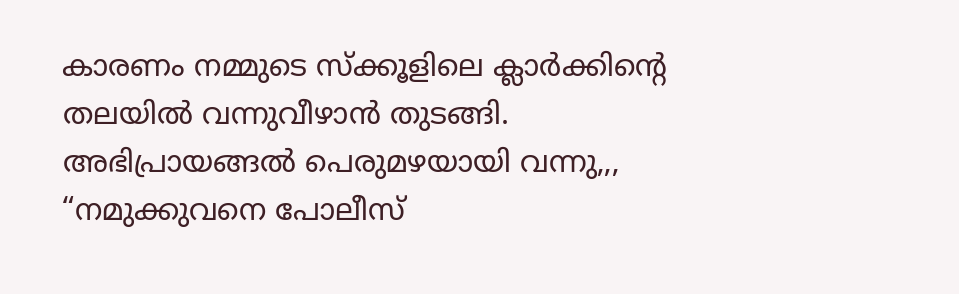കാരണം നമ്മുടെ സ്ക്കൂളിലെ ക്ലാർക്കിന്റെ തലയിൽ വന്നുവീഴാൻ തുടങ്ങി. അഭിപ്രായങ്ങൽ പെരുമഴയായി വന്നു,,,
“നമുക്കുവനെ പോലീസ്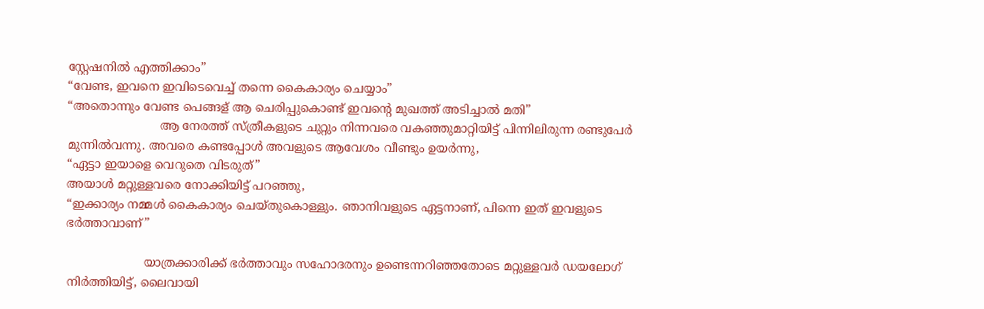സ്റ്റേഷനിൽ എത്തിക്കാം”
“വേണ്ട, ഇവനെ ഇവിടെവെച്ച് തന്നെ കൈകാര്യം ചെയ്യാം”
“അതൊന്നും വേണ്ട പെങ്ങള് ആ ചെരിപ്പുകൊണ്ട് ഇവന്റെ മുഖത്ത് അടിച്ചാൽ മതി”
                         ആ നേരത്ത് സ്ത്രീകളുടെ ചുറ്റും നിന്നവരെ വകഞ്ഞുമാറ്റിയിട്ട് പിന്നിലിരുന്ന രണ്ടുപേർ മുന്നിൽ‌വന്നു. അവരെ കണ്ടപ്പോൾ അവളുടെ ആവേശം വീണ്ടും ഉയർന്നു,
“ഏട്ടാ ഇയാളെ വെറുതെ വിടരുത്”
അയാൾ മറ്റുള്ളവരെ നോക്കിയിട്ട് പറഞ്ഞു,
“ഇക്കാര്യം നമ്മൾ കൈകാര്യം ചെയ്തുകൊള്ളും. ഞാനിവളുടെ ഏട്ടനാണ്, പിന്നെ ഇത് ഇവളുടെ ഭർത്താവാണ്”

                     യാത്രക്കാരിക്ക് ഭർത്താവും സഹോദരനും ഉണ്ടെന്നറിഞ്ഞതോടെ മറ്റുള്ളവർ ഡയലോഗ് നിർത്തിയിട്ട്, ലൈവായി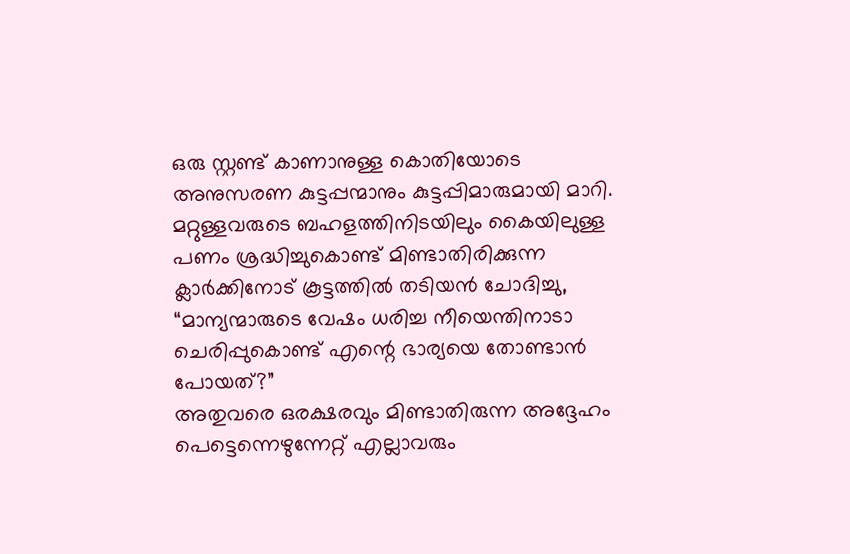ഒരു സ്റ്റണ്ട് കാണാനുള്ള കൊതിയോടെ അനുസരണ കുട്ടപ്പന്മാനും കുട്ടപ്പിമാരുമായി മാറി. മറ്റുള്ളവരുടെ ബഹളത്തിനിടയിലും കൈയിലുള്ള പണം ശ്രദ്ധിച്ചുകൊണ്ട് മിണ്ടാതിരിക്കുന്ന ക്ലാർക്കിനോട് കൂട്ടത്തിൽ തടിയൻ ചോദിച്ചു,
“മാന്യന്മാരുടെ വേഷം ധരിച്ച നീയെന്തിനാടാ ചെരിപ്പുകൊണ്ട് എന്റെ ഭാര്യയെ തോണ്ടാൻ പോയത്?”
അതുവരെ ഒരക്ഷരവും മിണ്ടാതിരുന്ന അദ്ദേഹം പെട്ടെന്നെഴുന്നേറ്റ് എല്ലാവരും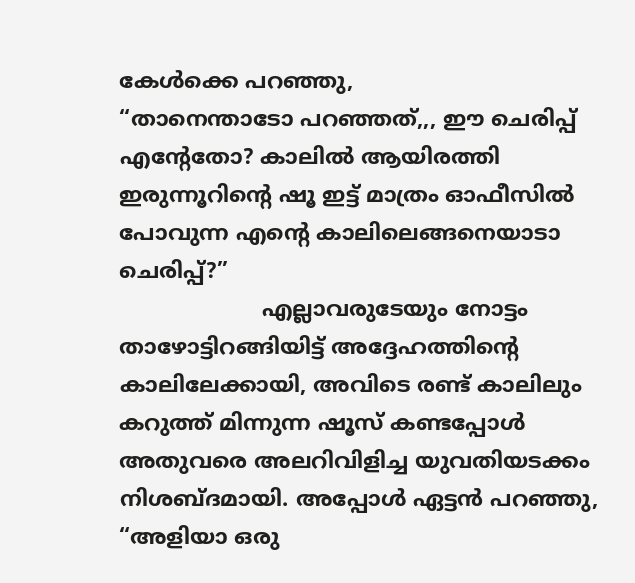കേൾക്കെ പറഞ്ഞു,
“താനെന്താടോ പറഞ്ഞത്,,, ഈ ചെരിപ്പ് എന്റേതോ? കാലിൽ ആയിരത്തി ഇരുന്നൂറിന്റെ ഷൂ ഇട്ട് മാത്രം ഓഫീസിൽ പോവുന്ന എന്റെ കാലിലെങ്ങനെയാടാ ചെരിപ്പ്?”
                     എല്ലാവരുടേയും നോട്ടം താഴോട്ടിറങ്ങിയിട്ട് അദ്ദേഹത്തിന്റെ കാലിലേക്കായി, അവിടെ രണ്ട് കാലിലും കറുത്ത് മിന്നുന്ന ഷൂസ് കണ്ടപ്പോൾ അതുവരെ അലറിവിളിച്ച യുവതിയടക്കം നിശബ്ദമായി. അപ്പോൾ ഏട്ടൻ പറഞ്ഞു,
“അളിയാ ഒരു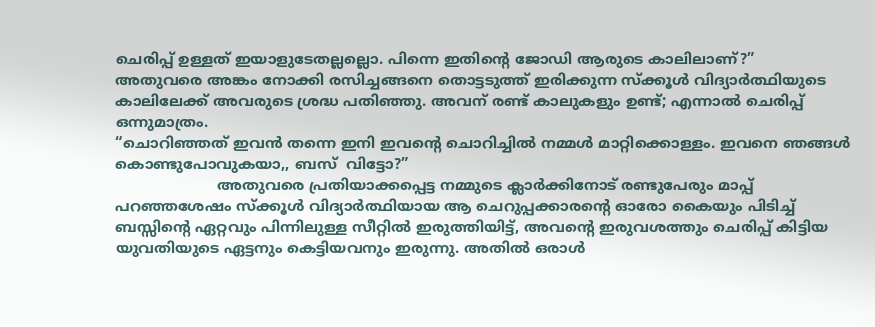ചെരിപ്പ് ഉള്ളത് ഇയാളുടേതല്ലല്ലൊ. പിന്നെ ഇതിന്റെ ജോഡി ആരുടെ കാലിലാണ്?”
അതുവരെ അങ്കം നോക്കി രസിച്ചങ്ങനെ തൊട്ടടുത്ത് ഇരിക്കുന്ന സ്ക്കൂൾ വിദ്യാർത്ഥിയുടെ കാലിലേക്ക് അവരുടെ ശ്രദ്ധ പതിഞ്ഞു. അവന് രണ്ട് കാലുകളും ഉണ്ട്; എന്നാൽ ചെരിപ്പ് ഒന്നുമാത്രം.
“ചൊറിഞ്ഞത് ഇവൻ തന്നെ ഇനി ഇവന്റെ ചൊറിച്ചിൽ നമ്മൾ മാറ്റിക്കൊള്ളം. ഇവനെ ഞങ്ങൾ കൊണ്ടുപോവുകയാ,, ബസ്  വിട്ടോ?”
                      അതുവരെ പ്രതിയാക്കപ്പെട്ട നമ്മുടെ ക്ലാർക്കിനോട് രണ്ടുപേരും മാപ്പ് പറഞ്ഞശേഷം സ്ക്കൂൾ വിദ്യാർത്ഥിയായ ആ ചെറുപ്പക്കാരന്റെ ഓരോ കൈയും പിടിച്ച് ബസ്സിന്റെ ഏറ്റവും പിന്നിലുള്ള സീറ്റിൽ ഇരുത്തിയിട്ട്, അവന്റെ ഇരുവശത്തും ചെരിപ്പ് കിട്ടിയ യുവതിയുടെ ഏട്ടനും കെട്ടിയവനും ഇരുന്നു. അതിൽ ഒരാൾ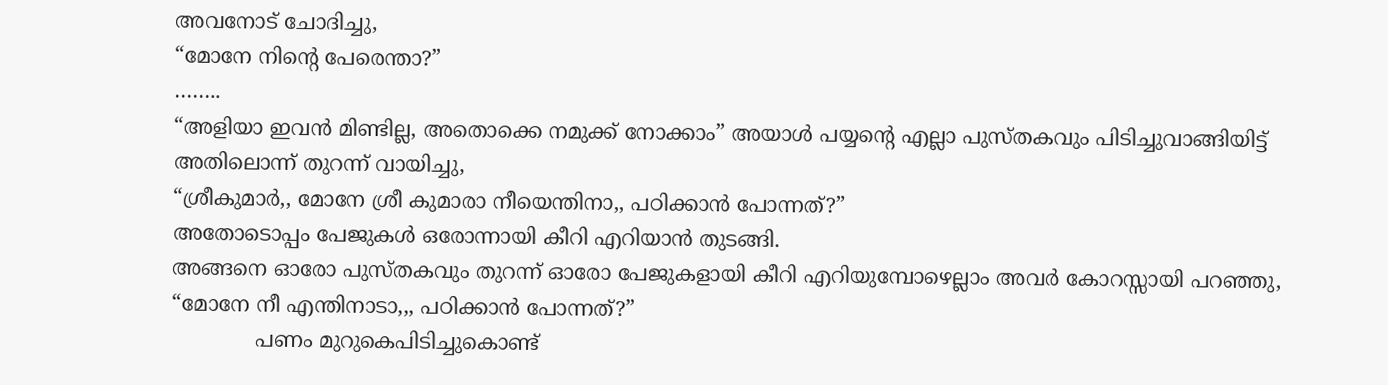അവനോട് ചോദിച്ചു,
“മോനേ നിന്റെ പേരെന്താ?”
……..
“അളിയാ ഇവൻ മിണ്ടില്ല, അതൊക്കെ നമുക്ക് നോക്കാം” അയാൾ പയ്യന്റെ എല്ലാ പുസ്തകവും പിടിച്ചുവാങ്ങിയിട്ട് അതിലൊന്ന് തുറന്ന് വായിച്ചു,
“ശ്രീകുമാർ,, മോനേ ശ്രീ കുമാരാ നീയെന്തിനാ,, പഠിക്കാൻ പോന്നത്?”
അതോടൊപ്പം പേജുകൾ ഒരോന്നായി കീറി എറിയാൻ തുടങ്ങി.
അങ്ങനെ ഓരോ പുസ്തകവും തുറന്ന് ഓരോ പേജുകളായി കീറി എറിയുമ്പോഴെല്ലാം അവർ കോറസ്സായി പറഞ്ഞു,
“മോനേ നീ എന്തിനാടാ,,, പഠിക്കാ‍ൻ പോന്നത്?”
             പണം മുറുകെപിടിച്ചുകൊണ്ട്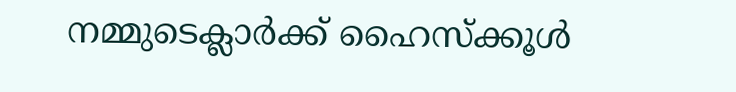നമ്മുടെക്ലാർക്ക് ഹൈസ്ക്കൂൾ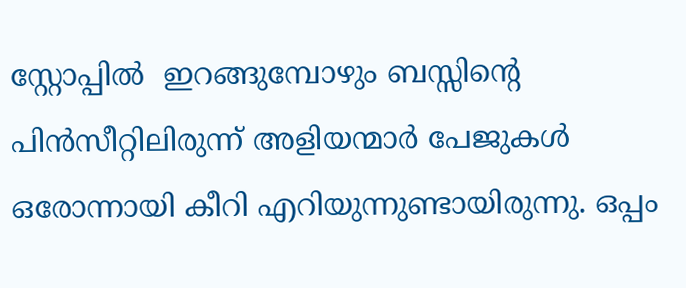സ്റ്റോപ്പിൽ  ഇറങ്ങുമ്പോഴും ബസ്സിന്റെ പിൻ‌സീറ്റിലിരുന്ന് അളിയന്മാർ പേജുകൾ ഒരോന്നായി കീറി എറിയുന്നുണ്ടായിരുന്നു. ഒപ്പം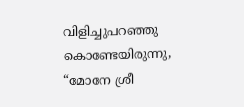വിളിച്ചുപറഞ്ഞു കൊണ്ടേയിരുന്നു,
“മോനേ ശ്രീ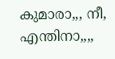കുമാരാ,,, നീ, എന്തിനാ,,,,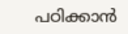പഠിക്കാൻ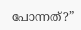പോന്നത്?”